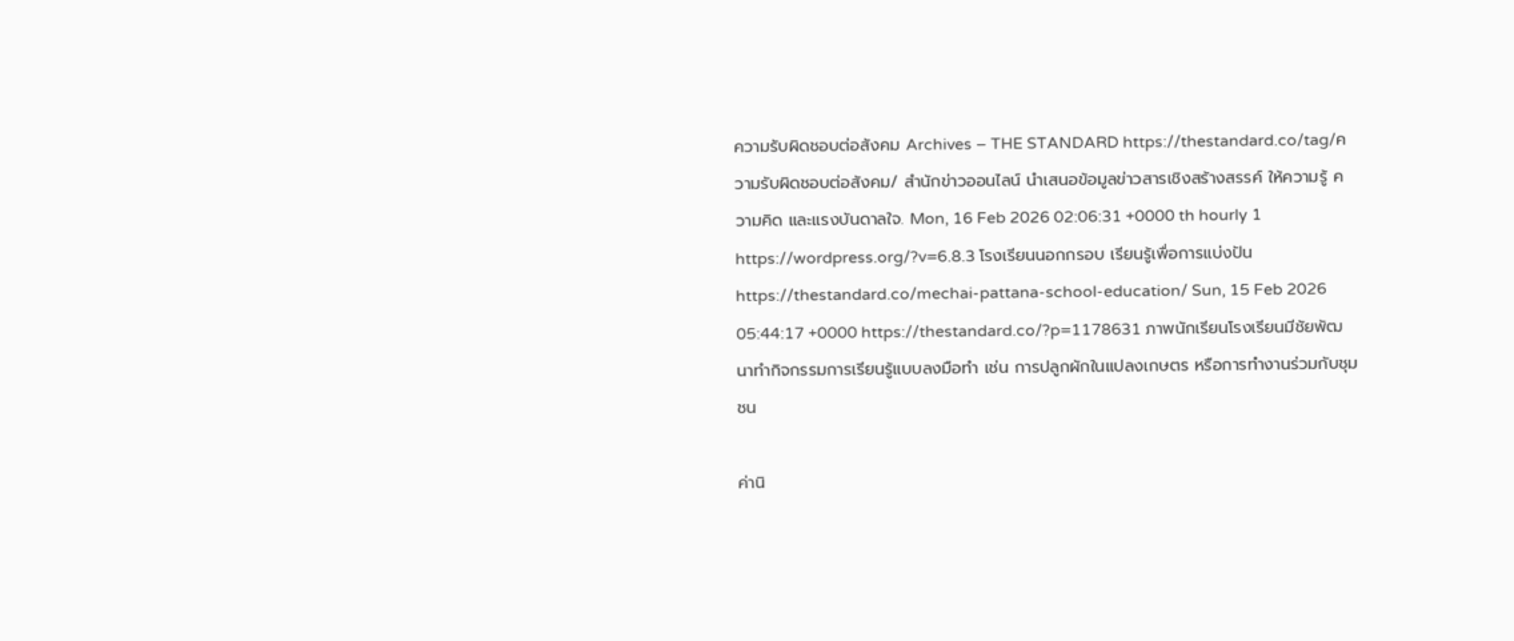ความรับผิดชอบต่อสังคม Archives – THE STANDARD https://thestandard.co/tag/ความรับผิดชอบต่อสังคม/ สำนักข่าวออนไลน์ นำเสนอข้อมูลข่าวสารเชิงสร้างสรรค์ ให้ความรู้ ความคิด และแรงบันดาลใจ. Mon, 16 Feb 2026 02:06:31 +0000 th hourly 1 https://wordpress.org/?v=6.8.3 โรงเรียนนอกกรอบ เรียนรู้เพื่อการแบ่งปัน https://thestandard.co/mechai-pattana-school-education/ Sun, 15 Feb 2026 05:44:17 +0000 https://thestandard.co/?p=1178631 ภาพนักเรียนโรงเรียนมีชัยพัฒนาทำกิจกรรมการเรียนรู้แบบลงมือทำ เช่น การปลูกผักในแปลงเกษตร หรือการทำงานร่วมกับชุมชน

ค่านิ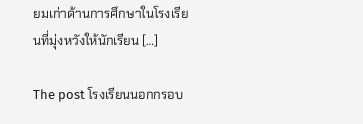ยมเก่าด้านการศึกษาในโรงเรียนที่มุ่งหวังให้นักเรียน […]

The post โรงเรียนนอกกรอบ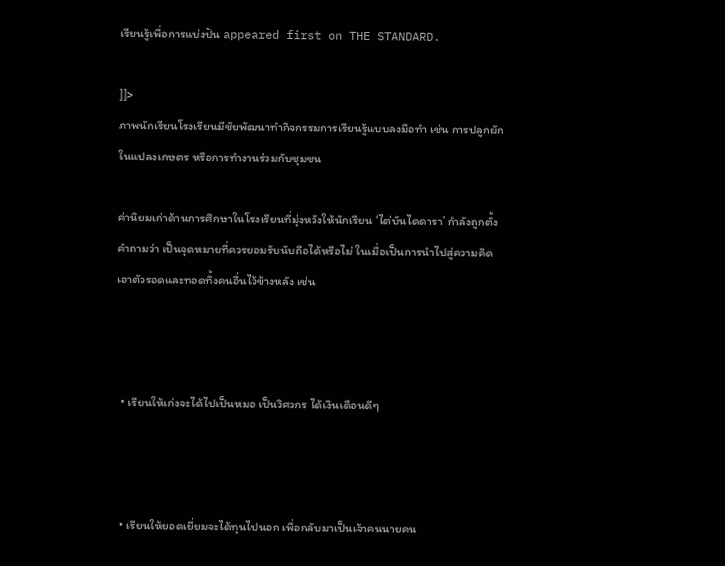เรียนรู้เพื่อการแบ่งปัน appeared first on THE STANDARD.

]]>
ภาพนักเรียนโรงเรียนมีชัยพัฒนาทำกิจกรรมการเรียนรู้แบบลงมือทำ เช่น การปลูกผักในแปลงเกษตร หรือการทำงานร่วมกับชุมชน

ค่านิยมเก่าด้านการศึกษาในโรงเรียนที่มุ่งหวังให้นักเรียน ‘ไต่บันไดดารา’ กำลังถูกตั้งคำถามว่า เป็นจุดหมายที่ควรยอมรับนับถือได้หรือไม่ ในเมื่อเป็นการนำไปสู่ความคิดเอาตัวรอดและทอดทิ้งคนอื่นไว้ข้างหลัง เช่น



  • เรียนให้เก่งจะได้ไปเป็นหมอ เป็นวิศวกร ได้เงินเดือนดีๆ



  • เรียนให้ยอดเยี่ยมจะได้ทุนไปนอก เพื่อกลับมาเป็นเจ้าคนนายคน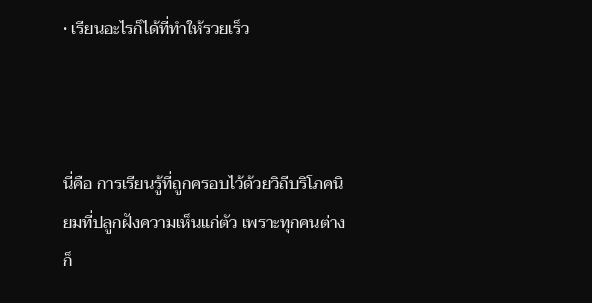• เรียนอะไรก็ได้ที่ทำให้รวยเร็ว



นี่คือ การเรียนรู้ที่ถูกครอบไว้ด้วยวิถีบริโภคนิยมที่ปลูกฝังความเห็นแก่ตัว เพราะทุกคนต่างก็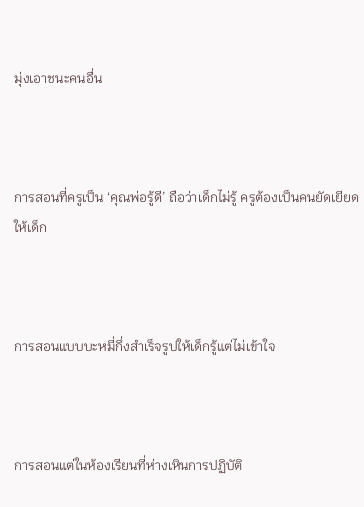มุ่งเอาชนะคนอื่น



การสอนที่ครูเป็น ‘คุณพ่อรู้ดี’ ถือว่าเด็กไม่รู้ ครูต้องเป็นคนยัดเยียดให้เด็ก



การสอนแบบบะหมี่กึ่งสำเร็จรูปให้เด็กรู้แต่ไม่เข้าใจ



การสอนแต่ในห้องเรียนที่ห่างเหินการปฏิบัติ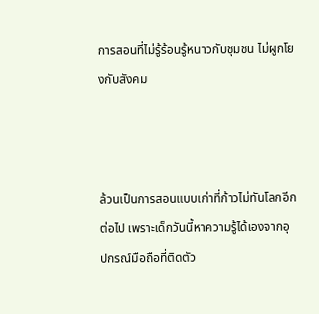การสอนที่ไม่รู้ร้อนรู้หนาวกับชุมชน ไม่ผูกโยงกับสังคม



ล้วนเป็นการสอนแบบเก่าที่ก้าวไม่ทันโลกอีกต่อไป เพราะเด็กวันนี้หาความรู้ได้เองจากอุปกรณ์มือถือที่ติดตัว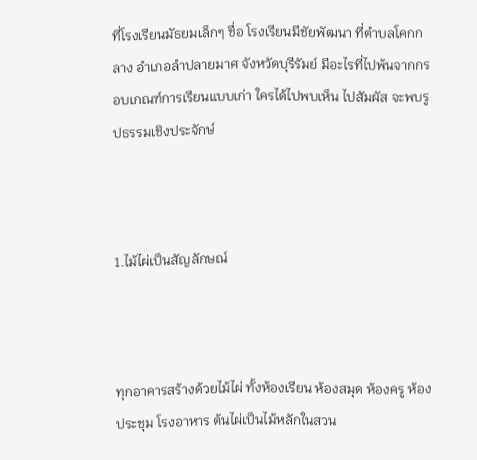ที่โรงเรียนมัธยมเล็กๆ ชื่อ โรงเรียนมีชัยพัฒนา ที่ตำบลโคกกลาง อำเภอลำปลายมาศ จังหวัดบุรีรัมย์ มีอะไรที่ไปพ้นจากกรอบเกณฑ์การเรียนแบบเก่า ใครได้ไปพบเห็น ไปสัมผัส จะพบรูปธรรมเชิงประจักษ์



1.ไม้ไผ่เป็นสัญลักษณ์



ทุกอาคารสร้างด้วยไม้ไผ่ ทั้งห้องเรียน ห้องสมุด ห้องครู ห้องประชุม โรงอาหาร ต้นไผ่เป็นไม้หลักในสวน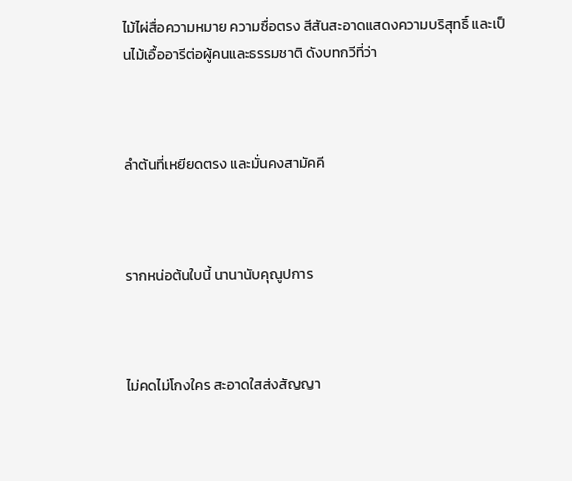ไม้ไผ่สื่อความหมาย ความซื่อตรง สีสันสะอาดแสดงความบริสุทธิ์ และเป็นไม้เอื้ออารีต่อผู้คนและธรรมชาติ ดังบทกวีที่ว่า



ลำต้นที่เหยียดตรง และมั่นคงสามัคคี



รากหน่อต้นใบนี้ นานานับคุณูปการ



ไม่คดไม่โกงใคร สะอาดใสส่งสัญญา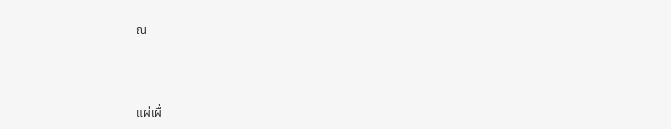ณ



แผ่เผื่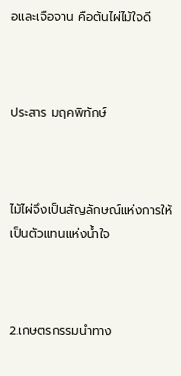อและเจือจาน คือต้นไผ่ไม้ใจดี



ประสาร มฤคพิทักษ์



ไม้ไผ่จึงเป็นสัญลักษณ์แห่งการให้เป็นตัวแทนแห่งน้ำใจ



2.เกษตรกรรมนำทาง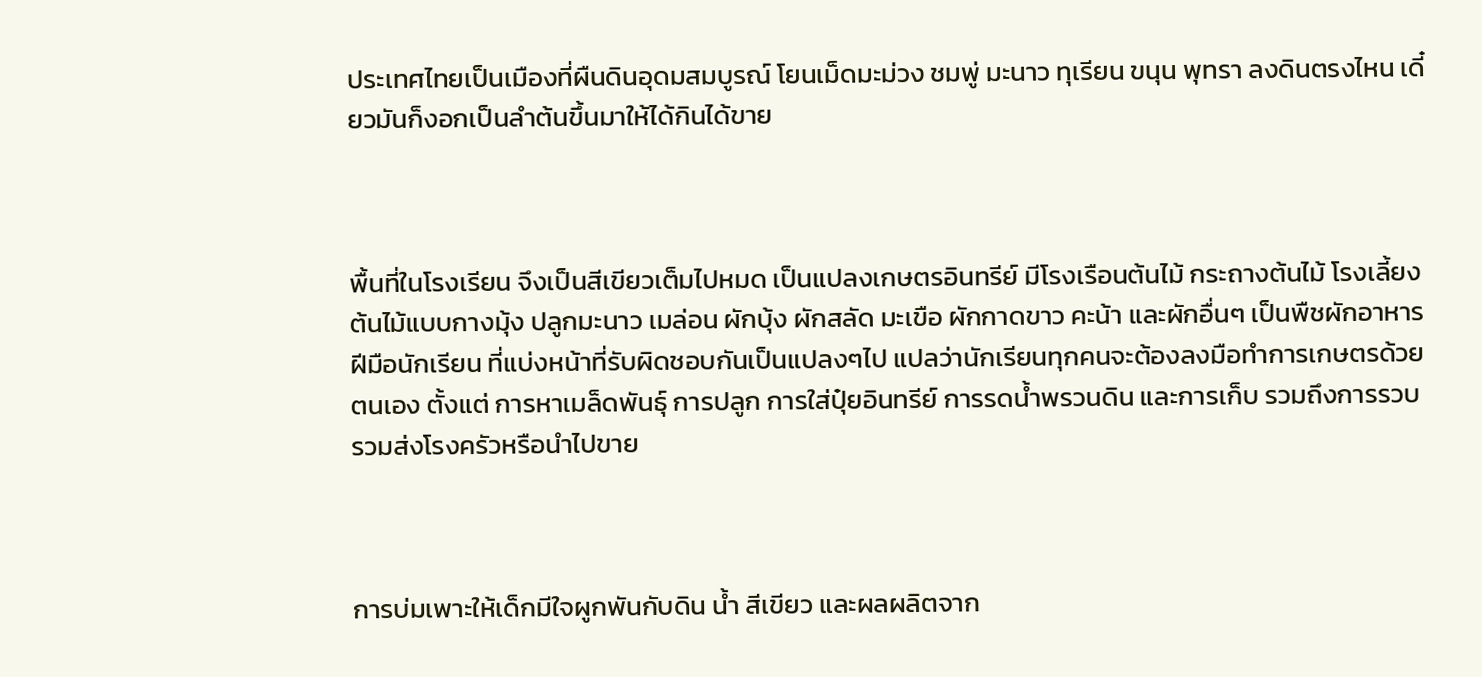ประเทศไทยเป็นเมืองที่ผืนดินอุดมสมบูรณ์ โยนเม็ดมะม่วง ชมพู่ มะนาว ทุเรียน ขนุน พุทรา ลงดินตรงไหน เดี๋ยวมันก็งอกเป็นลำต้นขึ้นมาให้ได้กินได้ขาย



พื้นที่ในโรงเรียน จึงเป็นสีเขียวเต็มไปหมด เป็นแปลงเกษตรอินทรีย์ มีโรงเรือนต้นไม้ กระถางต้นไม้ โรงเลี้ยงต้นไม้แบบกางมุ้ง ปลูกมะนาว เมล่อน ผักบุ้ง ผักสลัด มะเขือ ผักกาดขาว คะน้า และผักอื่นๆ เป็นพืชผักอาหารฝีมือนักเรียน ที่แบ่งหน้าที่รับผิดชอบกันเป็นแปลงๆไป แปลว่านักเรียนทุกคนจะต้องลงมือทำการเกษตรด้วยตนเอง ตั้งแต่ การหาเมล็ดพันธุ์ การปลูก การใส่ปุ๋ยอินทรีย์ การรดน้ำพรวนดิน และการเก็บ รวมถึงการรวบรวมส่งโรงครัวหรือนำไปขาย



การบ่มเพาะให้เด็กมีใจผูกพันกับดิน น้ำ สีเขียว และผลผลิตจาก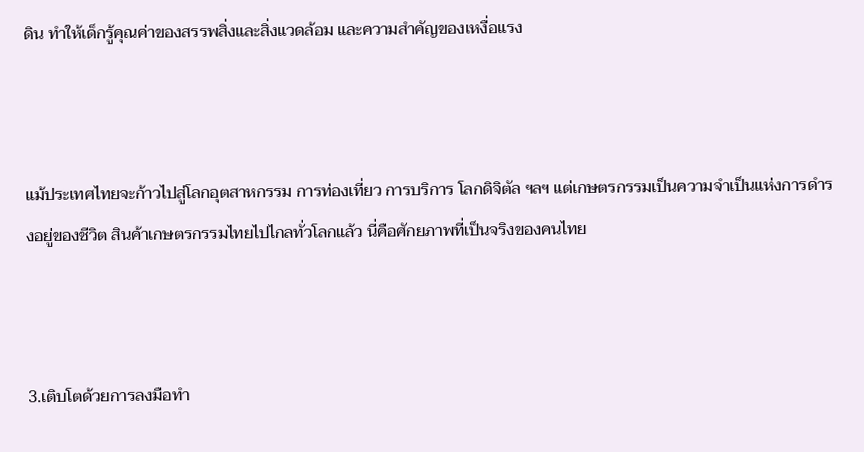ดิน ทำให้เด็กรู้คุณค่าของสรรพสิ่งและสิ่งแวดล้อม และความสำคัญของเหงื่อแรง



แม้ประเทศไทยจะก้าวไปสู่โลกอุตสาหกรรม การท่องเที่ยว การบริการ โลกดิจิตัล ฯลฯ แต่เกษตรกรรมเป็นความจำเป็นแห่งการดำรงอยู่ของชีวิต สินค้าเกษตรกรรมไทยไปไกลทั่วโลกแล้ว นี่คือศักยภาพที่เป็นจริงของคนไทย



3.เติบโตด้วยการลงมือทำ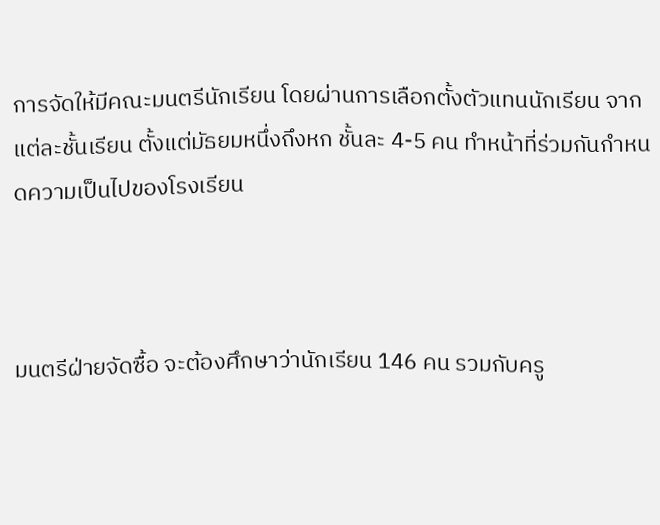การจัดให้มีคณะมนตรีนักเรียน โดยผ่านการเลือกตั้งตัวแทนนักเรียน จากแต่ละชั้นเรียน ตั้งแต่มัธยมหนึ่งถึงหก ชั้นละ 4-5 คน ทำหน้าที่ร่วมกันกำหนดความเป็นไปของโรงเรียน



มนตรีฝ่ายจัดซื้อ จะต้องศึกษาว่านักเรียน 146 คน รวมกับครู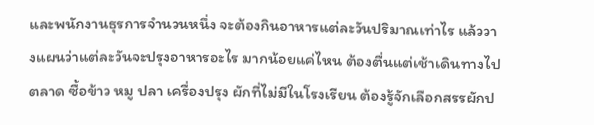และพนักงานธุรการจำนวนหนึ่ง จะต้องกินอาหารแต่ละวันปริมาณเท่าไร แล้ววางแผนว่าแต่ละวันจะปรุงอาหารอะไร มากน้อยแค่ไหน ต้องตื่นแต่เช้าเดินทางไปตลาด ซื้อข้าว หมู ปลา เครื่องปรุง ผักที่ไม่มีในโรงเรียน ต้องรู้จักเลือกสรรผักป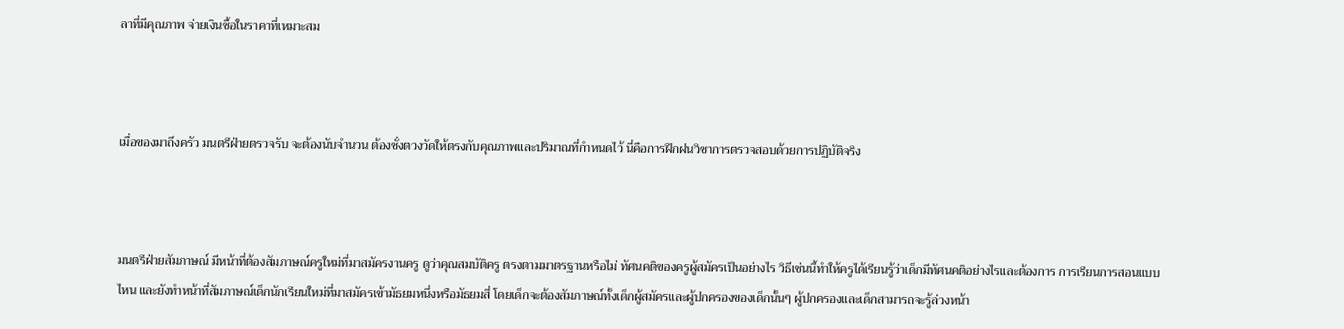ลาที่มีคุณภาพ จ่ายเงินซื้อในราคาที่เหมาะสม



เมื่อของมาถึงครัว มนตรีฝ่ายตรวจรับ จะต้องนับจำนวน ต้องชั่งตวงวัดให้ตรงกับคุณภาพและปริมาณที่กำหนดไว้ นี่คือการฝึกฝนวิชาการตรวจสอบด้วยการปฏิบัติจริง



มนตรีฝ่ายสัมภาษณ์ มีหน้าที่ต้องสัมภาษณ์ครูใหม่ที่มาสมัครงานครู ดูว่าคุณสมบัติครู ตรงตามมาตรฐานหรือไม่ ทัศนคติของครูผู้สมัครเป็นอย่างไร วิธีเช่นนี้ทำให้ครูได้เรียนรู้ว่าเด็กมีทัศนคติอย่างไรและต้องการ การเรียนการสอนแบบไหน และยังทำหน้าที่สัมภาษณ์เด็กนักเรียนใหม่ที่มาสมัครเข้ามัธยมหนึ่งหรือมัธยมสี่ โดยเด็กจะต้องสัมภาษณ์ทั้งเด็กผู้สมัครและผู้ปกครองของเด็กนั้นๆ ผู้ปกครองและเด็กสามารถจะรู้ล่วงหน้า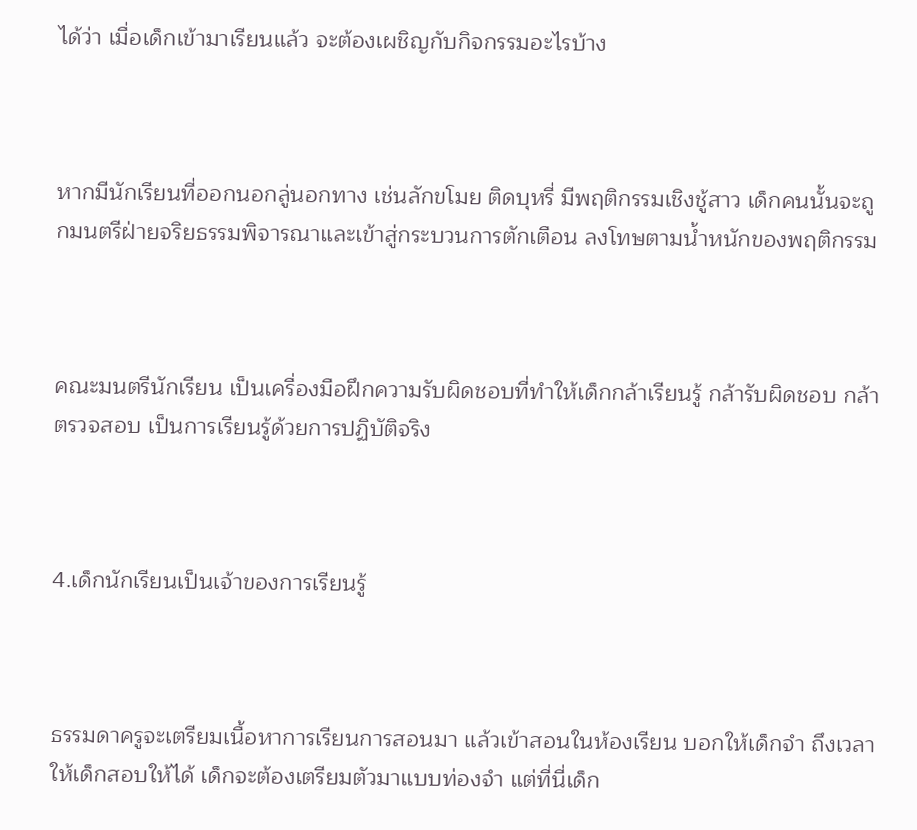ได้ว่า เมื่อเด็กเข้ามาเรียนแล้ว จะต้องเผชิญกับกิจกรรมอะไรบ้าง



หากมีนักเรียนที่ออกนอกลู่นอกทาง เช่นลักขโมย ติดบุหรี่ มีพฤติกรรมเชิงชู้สาว เด็กคนนั้นจะถูกมนตรีฝ่ายจริยธรรมพิจารณาและเข้าสู่กระบวนการตักเตือน ลงโทษตามน้ำหนักของพฤติกรรม



คณะมนตรีนักเรียน เป็นเครื่องมือฝึกความรับผิดชอบที่ทำให้เด็กกล้าเรียนรู้ กล้ารับผิดชอบ กล้าตรวจสอบ เป็นการเรียนรู้ด้วยการปฏิบัติจริง



4.เด็กนักเรียนเป็นเจ้าของการเรียนรู้



ธรรมดาครูจะเตรียมเนื้อหาการเรียนการสอนมา แล้วเข้าสอนในห้องเรียน บอกให้เด็กจำ ถึงเวลาให้เด็กสอบให้ได้ เด็กจะต้องเตรียมตัวมาแบบท่องจำ แต่ที่นี่เด็ก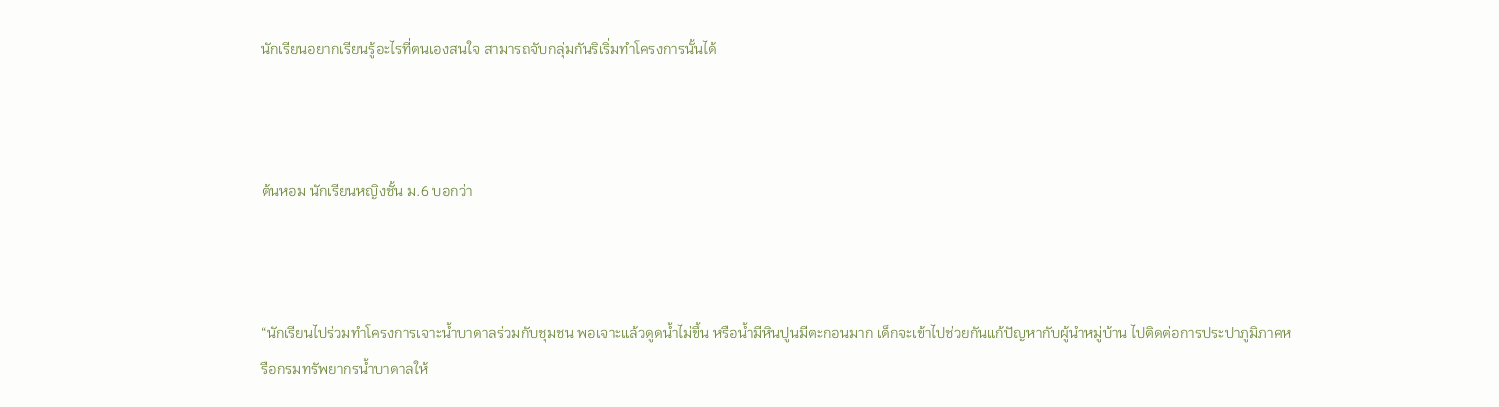นักเรียนอยากเรียนรู้อะไรที่ตนเองสนใจ สามารถจับกลุ่มกันริเริ่มทำโครงการนั้นได้



ต้นหอม นักเรียนหญิงชั้น ม.6 บอกว่า



“นักเรียนไปร่วมทำโครงการเจาะน้ำบาดาลร่วมกับชุมชน พอเจาะแล้วดูดน้ำไม่ขึ้น หรือน้ำมีหินปูนมีตะกอนมาก เด็กจะเข้าไปช่วยกันแก้ปัญหากับผู้นำหมู่บ้าน ไปติดต่อการประปาภูมิภาคหรือกรมทรัพยากรน้ำบาดาลให้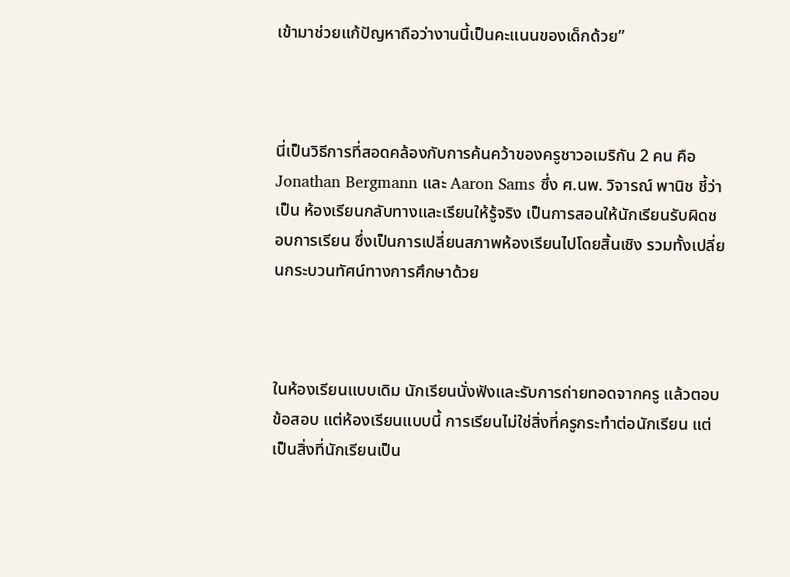เข้ามาช่วยแก้ปัญหาถือว่างานนี้เป็นคะแนนของเด็กด้วย”



นี่เป็นวิธีการที่สอดคล้องกับการค้นคว้าของครูชาวอเมริกัน 2 คน คือ Jonathan Bergmann และ Aaron Sams ซึ่ง ศ.นพ. วิจารณ์ พานิช ชี้ว่า เป็น ห้องเรียนกลับทางและเรียนให้รู้จริง เป็นการสอนให้นักเรียนรับผิดชอบการเรียน ซึ่งเป็นการเปลี่ยนสภาพห้องเรียนไปโดยสิ้นเชิง รวมทั้งเปลี่ยนกระบวนทัศน์ทางการศึกษาด้วย



ในห้องเรียนแบบเดิม นักเรียนนั่งฟังและรับการถ่ายทอดจากครู แล้วตอบข้อสอบ แต่ห้องเรียนแบบนี้ การเรียนไม่ใช่สิ่งที่ครูกระทำต่อนักเรียน แต่เป็นสิ่งที่นักเรียนเป็น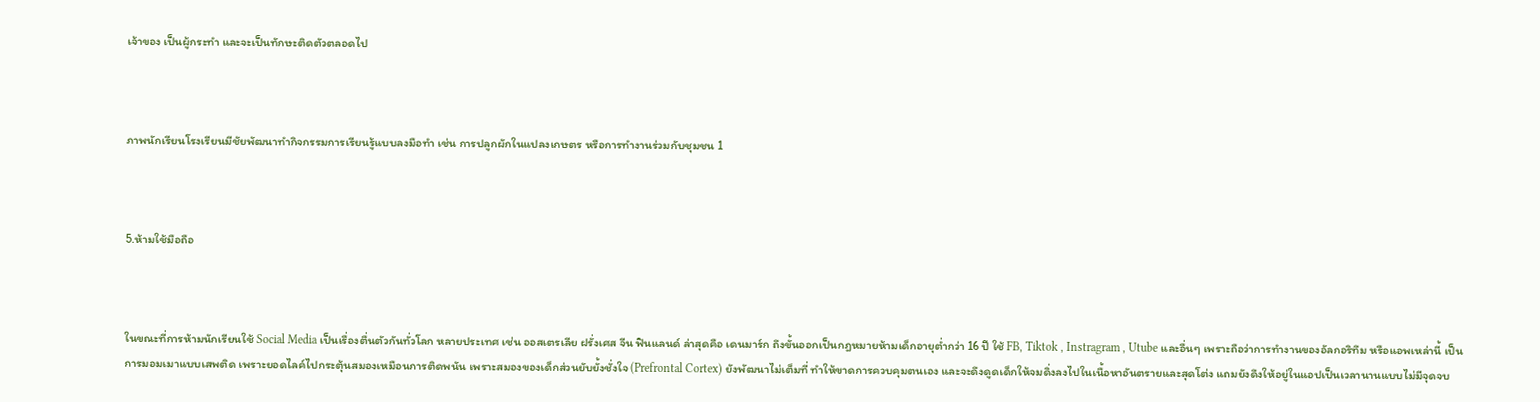เจ้าของ เป็นผู้กระทำ และจะเป็นทักษะติดตัวตลอดไป



ภาพนักเรียนโรงเรียนมีชัยพัฒนาทำกิจกรรมการเรียนรู้แบบลงมือทำ เช่น การปลูกผักในแปลงเกษตร หรือการทำงานร่วมกับชุมชน 1



5.ห้ามใช้มือถือ



ในขณะที่การห้ามนักเรียนใช้ Social Media เป็นเรื่องตื่นตัวกันทั่วโลก หลายประเทศ เช่น ออสเตรเลีย ฝรั่งเศส จีน ฟินแลนด์ ล่าสุดคือ เดนมาร์ก ถึงขั้นออกเป็นกฎหมายห้ามเด็กอายุต่ำกว่า 16 ปี ใช้ FB, Tiktok , Instragram , Utube และอื่นๆ เพราะถือว่าการทำงานของอัลกอริทึม หรือแอพเหล่านี้ เป็นการมอมเมาแบบเสพติด เพราะยอดไลค์ไปกระตุ้นสมองเหมือนการติดพนัน เพราะสมองของเด็กส่วนยับยั้งชั่งใจ (Prefrontal Cortex) ยังพัฒนาไม่เต็มที่ ทำให้ขาดการควบคุมตนเอง และจะดึงดูดเด็กให้จมดิ่งลงไปในเนื้อหาอันตรายและสุดโต่ง แถมยังดึงให้อยู่ในแอปเป็นเวลานานแบบไม่มีจุดจบ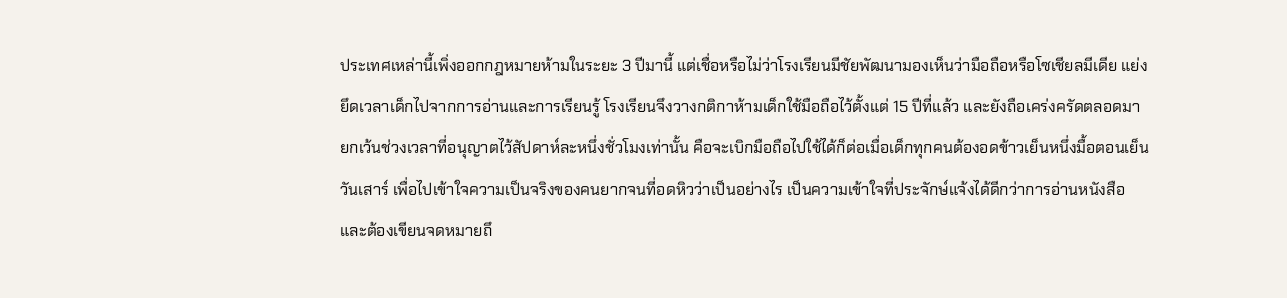ประเทศเหล่านี้เพิ่งออกกฎหมายห้ามในระยะ 3 ปีมานี้ แต่เชื่อหรือไม่ว่าโรงเรียนมีชัยพัฒนามองเห็นว่ามือถือหรือโซเชียลมีเดีย แย่งยึดเวลาเด็กไปจากการอ่านและการเรียนรู้ โรงเรียนจึงวางกติกาห้ามเด็กใช้มือถือไว้ตั้งแต่ 15 ปีที่แล้ว และยังถือเคร่งครัดตลอดมา ยกเว้นช่วงเวลาที่อนุญาตไว้สัปดาห์ละหนึ่งชั่วโมงเท่านั้น คือจะเบิกมือถือไปใช้ได้ก็ต่อเมื่อเด็กทุกคนต้องอดข้าวเย็นหนึ่งมื้อตอนเย็นวันเสาร์ เพื่อไปเข้าใจความเป็นจริงของคนยากจนที่อดหิวว่าเป็นอย่างไร เป็นความเข้าใจที่ประจักษ์แจ้งได้ดีกว่าการอ่านหนังสือ และต้องเขียนจดหมายถึ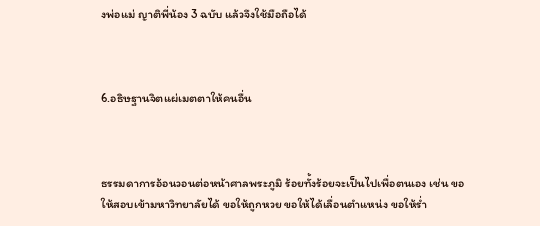งพ่อแม่ ญาติพี่น้อง 3 ฉบับ แล้วจึงใช้มือถือได้



6.อธิษฐานจิตแผ่เมตตาให้คนอื่น



ธรรมดาการอ้อนวอนต่อหน้าศาลพระภูมิ ร้อยทั้งร้อยจะเป็นไปเพื่อตนเอง เช่น ขอให้สอบเข้ามหาวิทยาลัยได้ ขอให้ถูกหวย ขอให้ได้เลื่อนตำแหน่ง ขอให้ร่ำ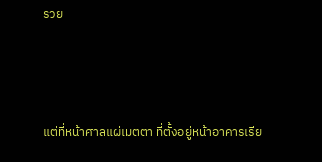รวย



แต่ที่หน้าศาลแผ่เมตตา ที่ตั้งอยู่หน้าอาคารเรีย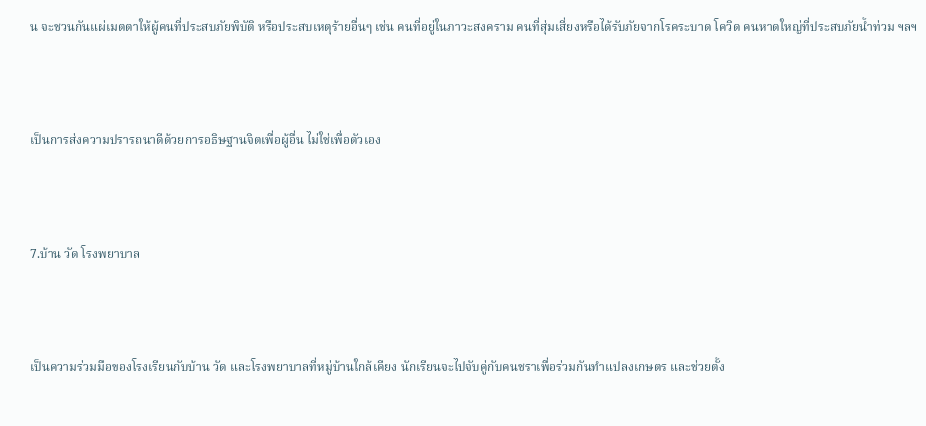น จะชวนกันแผ่เมตตาให้ผู้คนที่ประสบภัยพิบัติ หรือประสบเหตุร้ายอื่นๆ เช่น คนที่อยู่ในภาวะสงคราม คนที่สุ่มเสี่ยงหรือได้รับภัยจากโรคระบาด โควิด คนหาดใหญ่ที่ประสบภัยน้ำท่วม ฯลฯ



เป็นการส่งความปรารถนาดีด้วยการอธิษฐานจิตเพื่อผู้อื่น ไม่ใช่เพื่อตัวเอง



7.บ้าน วัด โรงพยาบาล



เป็นความร่วมมือของโรงเรียนกับบ้าน วัด และโรงพยาบาลที่หมู่บ้านใกล้เคียง นักเรียนจะไปจับคู่กับคนชราเพื่อร่วมกันทำแปลงเกษตร และช่วยตั้ง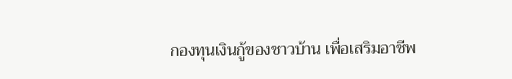กองทุนเงินกู้ของชาวบ้าน เพื่อเสริมอาชีพ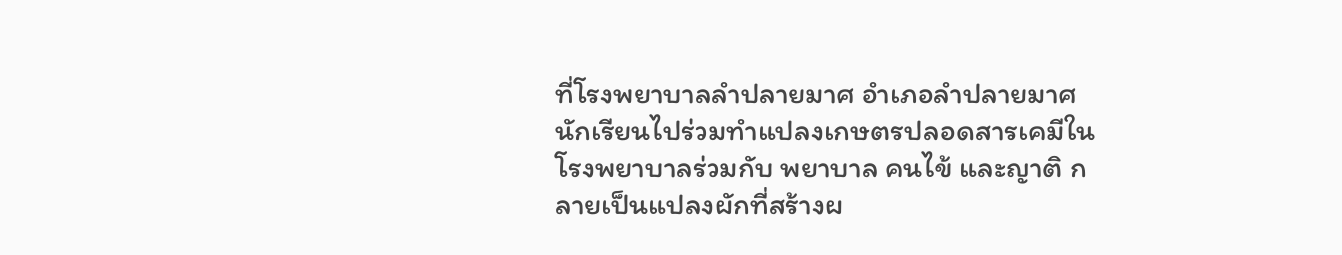ที่โรงพยาบาลลำปลายมาศ อำเภอลำปลายมาศ นักเรียนไปร่วมทำแปลงเกษตรปลอดสารเคมีในโรงพยาบาลร่วมกับ พยาบาล คนไข้ และญาติ กลายเป็นแปลงผักที่สร้างผ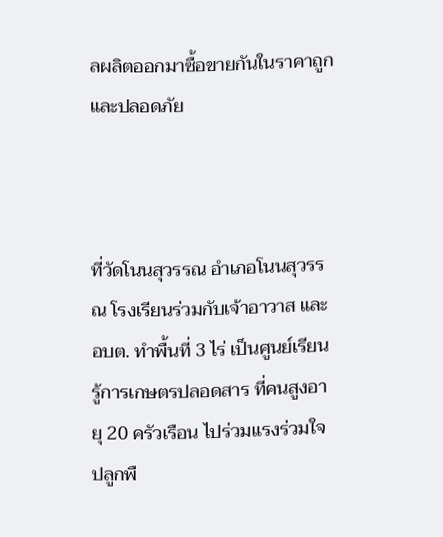ลผลิตออกมาซื้อขายกันในราคาถูกและปลอดภัย



ที่วัดโนนสุวรรณ อำเภอโนนสุวรรณ โรงเรียนร่วมกับเจ้าอาวาส และ อบต. ทำพื้นที่ 3 ไร่ เป็นศูนย์เรียนรู้การเกษตรปลอดสาร ที่คนสูงอายุ 20 ครัวเรือน ไปร่วมแรงร่วมใจปลูกพื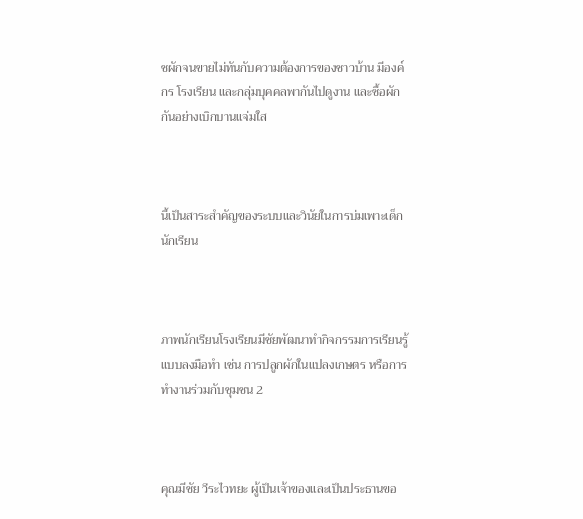ชผักจนขายไม่ทันกับความต้องการของชาวบ้าน มีองค์กร โรงเรียน และกลุ่มบุคคลพากันไปดูงาน และซื้อผักกันอย่างเบิกบานแจ่มใส



นี้เป็นสาระสำคัญของระบบและวินัยในการบ่มเพาะเด็กนักเรียน



ภาพนักเรียนโรงเรียนมีชัยพัฒนาทำกิจกรรมการเรียนรู้แบบลงมือทำ เช่น การปลูกผักในแปลงเกษตร หรือการทำงานร่วมกับชุมชน 2



คุณมีชัย วีระไวทยะ ผู้เป็นเจ้าของและเป็นประธานขอ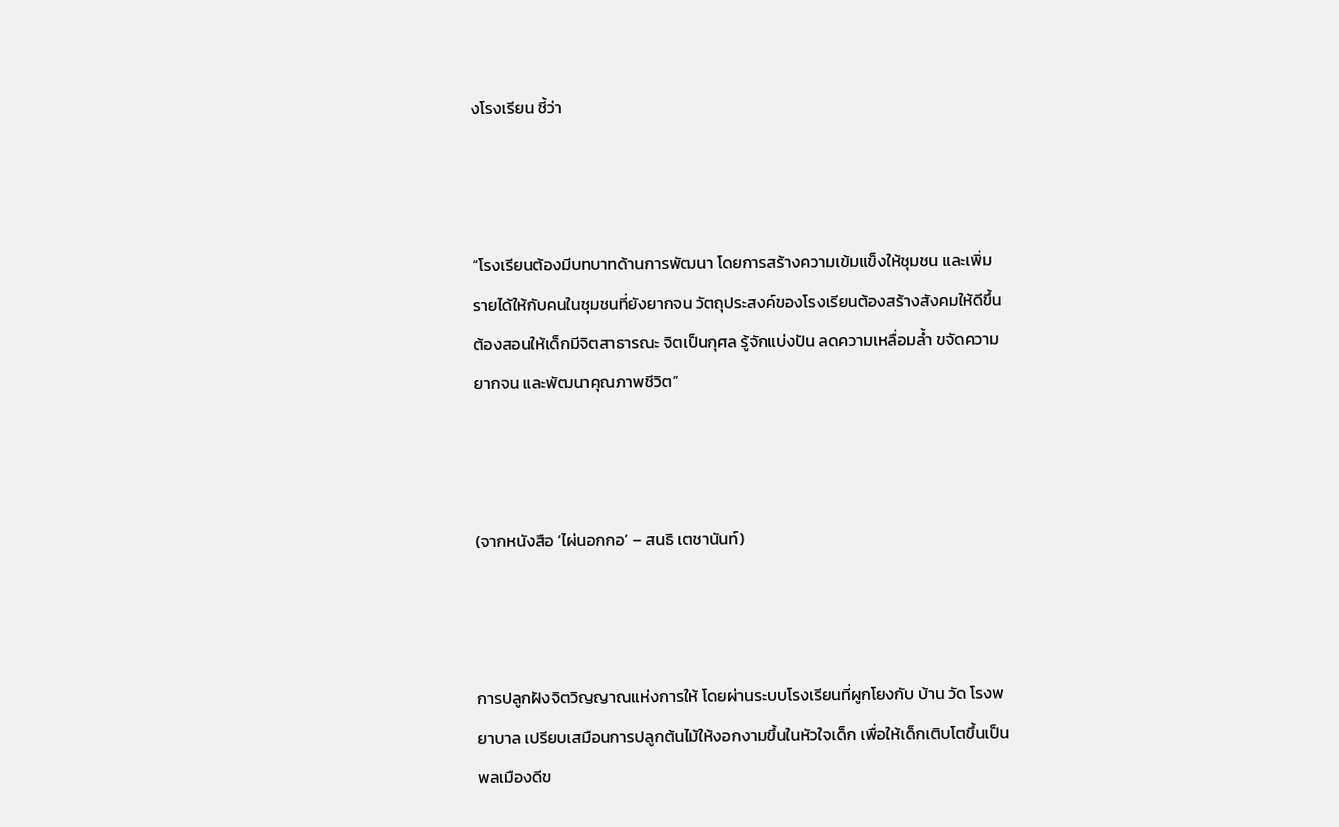งโรงเรียน ชี้ว่า



“โรงเรียนต้องมีบทบาทด้านการพัฒนา โดยการสร้างความเข้มแข็งให้ชุมชน และเพิ่มรายได้ให้กับคนในชุมชนที่ยังยากจน วัตถุประสงค์ของโรงเรียนต้องสร้างสังคมให้ดีขึ้น ต้องสอนให้เด็กมีจิตสาธารณะ จิตเป็นกุศล รู้จักแบ่งปัน ลดความเหลื่อมล้ำ ขจัดความยากจน และพัฒนาคุณภาพชีวิต”



(จากหนังสือ ‘ไผ่นอกกอ’ – สนธิ เตชานันท์)



การปลูกฝังจิตวิญญาณแห่งการให้ โดยผ่านระบบโรงเรียนที่ผูกโยงกับ บ้าน วัด โรงพยาบาล เปรียบเสมือนการปลูกต้นไม้ให้งอกงามขึ้นในหัวใจเด็ก เพื่อให้เด็กเติบโตขึ้นเป็นพลเมืองดีข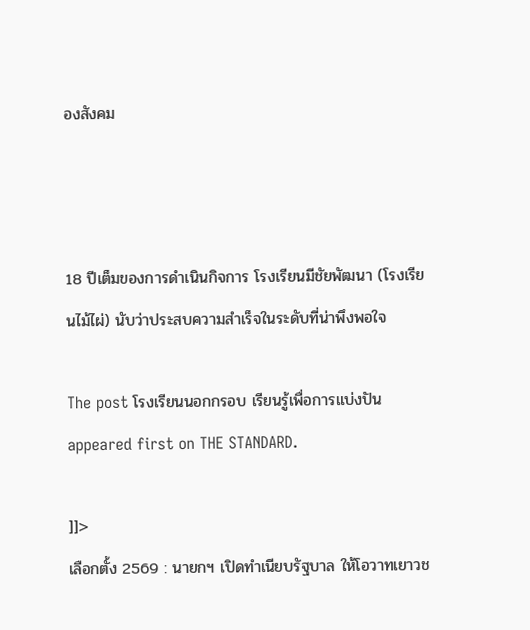องสังคม



18 ปีเต็มของการดำเนินกิจการ โรงเรียนมีชัยพัฒนา (โรงเรียนไม้ไผ่) นับว่าประสบความสำเร็จในระดับที่น่าพึงพอใจ

The post โรงเรียนนอกกรอบ เรียนรู้เพื่อการแบ่งปัน appeared first on THE STANDARD.

]]>
เลือกตั้ง 2569 : นายกฯ เปิดทำเนียบรัฐบาล ให้โอวาทเยาวช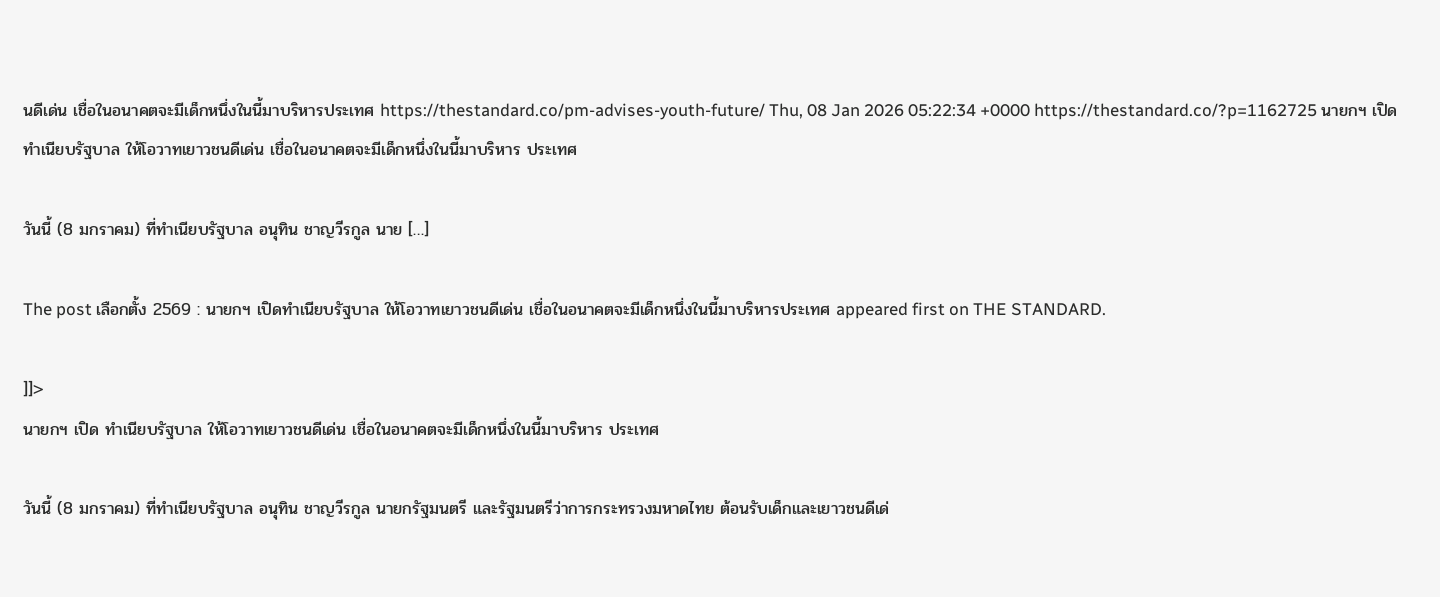นดีเด่น เชื่อในอนาคตจะมีเด็กหนึ่งในนี้มาบริหารประเทศ https://thestandard.co/pm-advises-youth-future/ Thu, 08 Jan 2026 05:22:34 +0000 https://thestandard.co/?p=1162725 นายกฯ เปิด ทำเนียบรัฐบาล ให้โอวาทเยาวชนดีเด่น เชื่อในอนาคตจะมีเด็กหนึ่งในนี้มาบริหาร ประเทศ

วันนี้ (8 มกราคม) ที่ทำเนียบรัฐบาล อนุทิน ชาญวีรกูล นาย […]

The post เลือกตั้ง 2569 : นายกฯ เปิดทำเนียบรัฐบาล ให้โอวาทเยาวชนดีเด่น เชื่อในอนาคตจะมีเด็กหนึ่งในนี้มาบริหารประเทศ appeared first on THE STANDARD.

]]>
นายกฯ เปิด ทำเนียบรัฐบาล ให้โอวาทเยาวชนดีเด่น เชื่อในอนาคตจะมีเด็กหนึ่งในนี้มาบริหาร ประเทศ

วันนี้ (8 มกราคม) ที่ทำเนียบรัฐบาล อนุทิน ชาญวีรกูล นายกรัฐมนตรี และรัฐมนตรีว่าการกระทรวงมหาดไทย ต้อนรับเด็กและเยาวชนดีเด่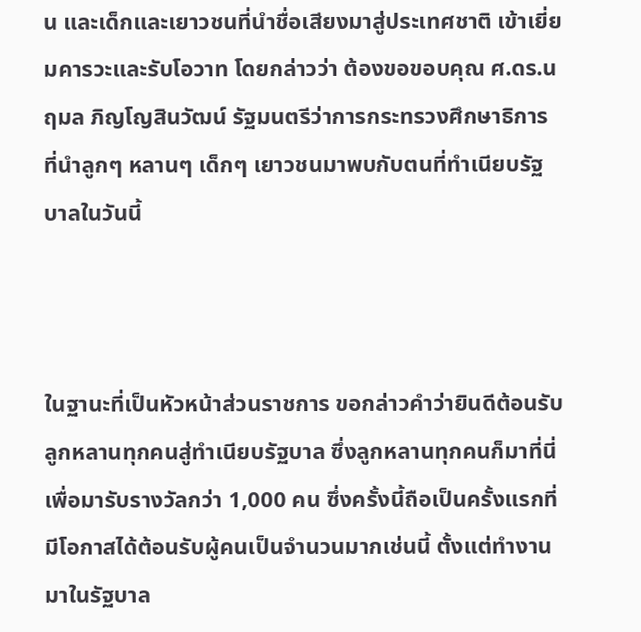น และเด็กและเยาวชนที่นำชื่อเสียงมาสู่ประเทศชาติ เข้าเยี่ยมคารวะและรับโอวาท โดยกล่าวว่า ต้องขอขอบคุณ ศ.ดร.นฤมล ภิญโญสินวัฒน์ รัฐมนตรีว่าการกระทรวงศึกษาธิการ ที่นำลูกๆ หลานๆ เด็กๆ เยาวชนมาพบกับตนที่ทำเนียบรัฐบาลในวันนี้



ในฐานะที่เป็นหัวหน้าส่วนราชการ ขอกล่าวคำว่ายินดีต้อนรับลูกหลานทุกคนสู่ทำเนียบรัฐบาล ซึ่งลูกหลานทุกคนก็มาที่นี่เพื่อมารับรางวัลกว่า 1,000 คน ซึ่งครั้งนี้ถือเป็นครั้งแรกที่มีโอกาสได้ต้อนรับผู้คนเป็นจำนวนมากเช่นนี้ ตั้งแต่ทำงานมาในรัฐบาล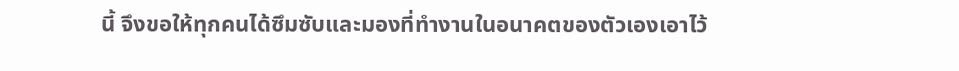นี้ จึงขอให้ทุกคนได้ซึมซับและมองที่ทำงานในอนาคตของตัวเองเอาไว้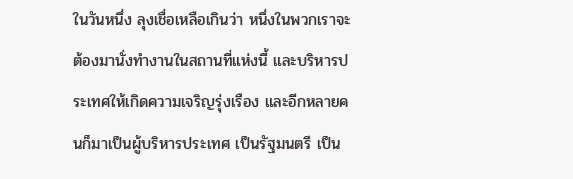ในวันหนึ่ง ลุงเชื่อเหลือเกินว่า หนึ่งในพวกเราจะต้องมานั่งทำงานในสถานที่แห่งนี้ และบริหารประเทศให้เกิดความเจริญรุ่งเรือง และอีกหลายคนก็มาเป็นผู้บริหารประเทศ เป็นรัฐมนตรี เป็น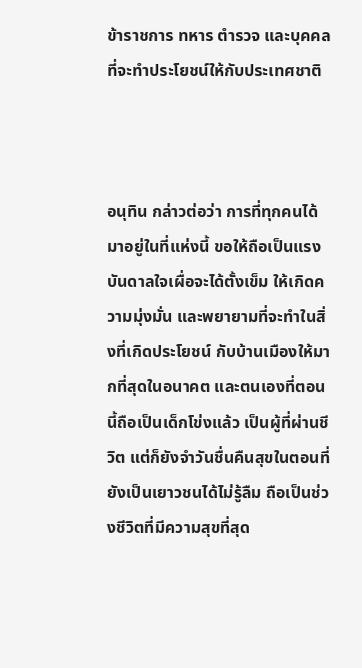ข้าราชการ ทหาร ตำรวจ และบุคคลที่จะทำประโยชน์ให้กับประเทศชาติ



อนุทิน กล่าวต่อว่า การที่ทุกคนได้มาอยู่ในที่แห่งนี้ ขอให้ถือเป็นแรงบันดาลใจเผื่อจะได้ตั้งเข็ม ให้เกิดความมุ่งมั่น และพยายามที่จะทำในสิ่งที่เกิดประโยชน์ กับบ้านเมืองให้มากที่สุดในอนาคต และตนเองที่ตอนนี้ถือเป็นเด็กโข่งแล้ว เป็นผู้ที่ผ่านชีวิต แต่ก็ยังจำวันชื่นคืนสุขในตอนที่ยังเป็นเยาวชนได้ไม่รู้ลืม ถือเป็นช่วงชีวิตที่มีความสุขที่สุด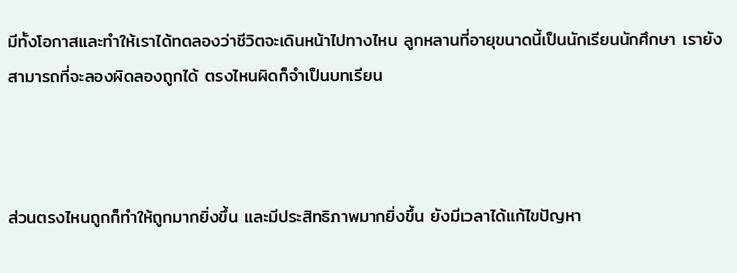มีทั้งโอกาสและทำให้เราได้ทดลองว่าชีวิตจะเดินหน้าไปทางไหน ลูกหลานที่อายุขนาดนี้เป็นนักเรียนนักศึกษา เรายังสามารถที่จะลองผิดลองถูกได้ ตรงไหนผิดก็จำเป็นบทเรียน



ส่วนตรงไหนถูกก็ทำให้ถูกมากยิ่งขึ้น และมีประสิทธิภาพมากยิ่งขึ้น ยังมีเวลาได้แก้ไขปัญหา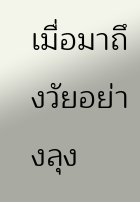เมื่อมาถึงวัยอย่างลุง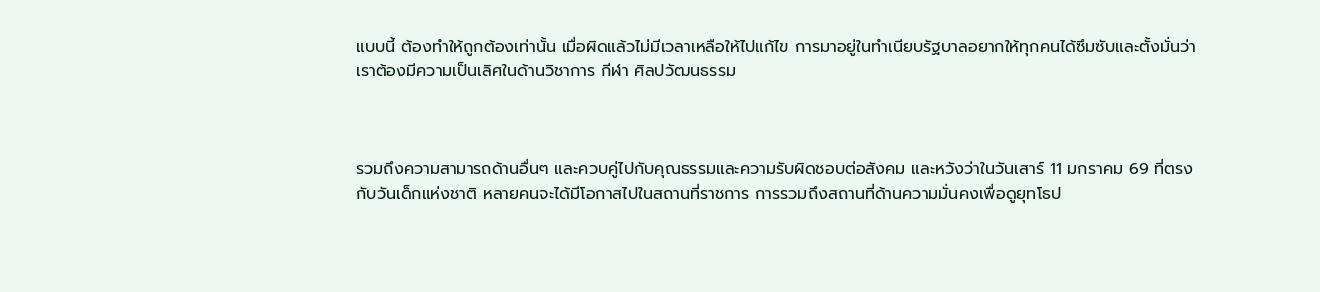แบบนี้ ต้องทำให้ถูกต้องเท่านั้น เมื่อผิดแล้วไม่มีเวลาเหลือให้ไปแก้ไข การมาอยู่ในทำเนียบรัฐบาลอยากให้ทุกคนได้ซึมซับและตั้งมั่นว่าเราต้องมีความเป็นเลิศในด้านวิชาการ กีฬา ศิลปวัฒนธรรม



รวมถึงความสามารถด้านอื่นๆ และควบคู่ไปกับคุณธรรมและความรับผิดชอบต่อสังคม และหวังว่าในวันเสาร์ 11 มกราคม 69 ที่ตรงกับวันเด็กแห่งชาติ หลายคนจะได้มีโอกาสไปในสถานที่ราชการ การรวมถึงสถานที่ด้านความมั่นคงเพื่อดูยุทโธป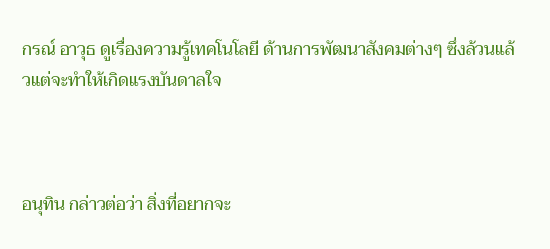กรณ์ อาวุธ ดูเรื่องความรู้เทคโนโลยี ด้านการพัฒนาสังคมต่างๆ ซึ่งล้วนแล้วแต่จะทำให้เกิดแรงบันดาลใจ



อนุทิน กล่าวต่อว่า สิ่งที่อยากจะ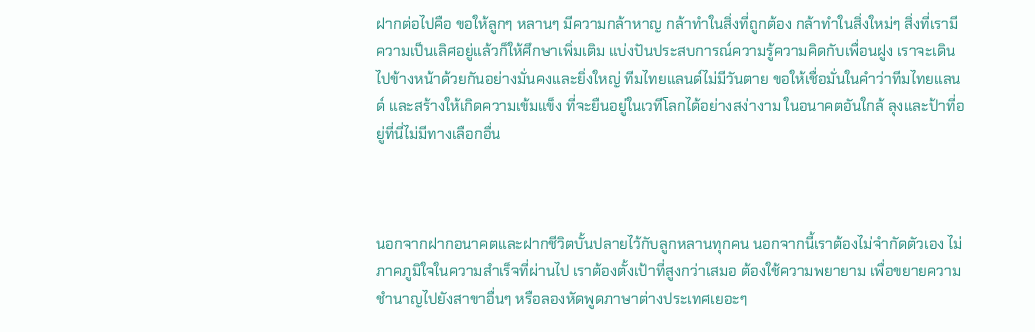ฝากต่อไปคือ ขอให้ลูกๆ หลานๆ มีความกล้าหาญ กล้าทำในสิ่งที่ถูกต้อง กล้าทำในสิ่งใหม่ๆ สิ่งที่เรามีความเป็นเลิศอยู่แล้วก็ให้ศึกษาเพิ่มเติม แบ่งปันประสบการณ์ความรู้ความคิดกับเพื่อนฝูง เราจะเดินไปข้างหน้าด้วยกันอย่างมั่นคงและยิ่งใหญ่ ทีมไทยแลนด์ไม่มีวันตาย ขอให้เชื่อมั่นในคำว่าทีมไทยแลนด์ และสร้างให้เกิดความเข้มแข็ง ที่จะยืนอยู่ในเวทีโลกได้อย่างสง่างาม ในอนาคตอันใกล้ ลุงและป้าที่อยู่ที่นี่ไม่มีทางเลือกอื่น



นอกจากฝากอนาคตและฝากชีวิตบั้นปลายไว้กับลูกหลานทุกคน นอกจากนี้เราต้องไม่จำกัดตัวเอง ไม่ภาคภูมิใจในความสำเร็จที่ผ่านไป เราต้องตั้งเป้าที่สูงกว่าเสมอ ต้องใช้ความพยายาม เพื่อขยายความชำนาญไปยังสาขาอื่นๆ หรือลองหัดพูดภาษาต่างประเทศเยอะๆ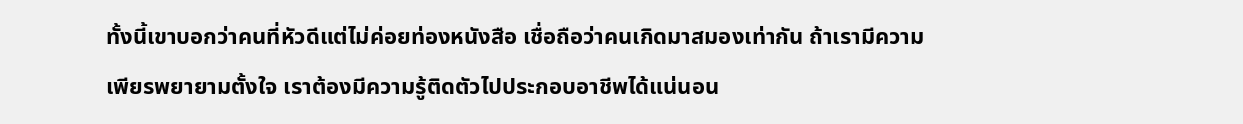ทั้งนี้เขาบอกว่าคนที่หัวดีแต่ไม่ค่อยท่องหนังสือ เชื่อถือว่าคนเกิดมาสมองเท่ากัน ถ้าเรามีความเพียรพยายามตั้งใจ เราต้องมีความรู้ติดตัวไปประกอบอาชีพได้แน่นอน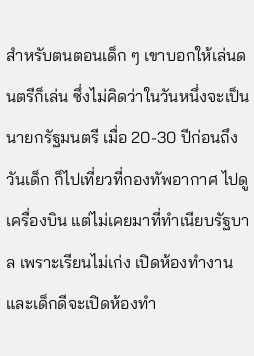สำหรับตนตอนเด็ก ๆ เขาบอกให้เล่นดนตรีก็เล่น ซึ่งไม่คิดว่าในวันหนึ่งจะเป็นนายกรัฐมนตรี เมื่อ 20-30 ปีก่อนถึงวันเด็ก ก็ไปเที่ยวที่กองทัพอากาศ ไปดูเครื่องบิน แต่ไม่เคยมาที่ทำเนียบรัฐบาล เพราะเรียนไม่เก่ง เปิดห้องทำงานและเด็กดีจะเปิดห้องทำ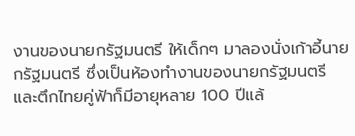งานของนายกรัฐมนตรี ให้เด็กๆ มาลองนั่งเก้าอี้นายกรัฐมนตรี ซึ่งเป็นห้องทำงานของนายกรัฐมนตรี และตึกไทยคู่ฟ้าก็มีอายุหลาย 100 ปีแล้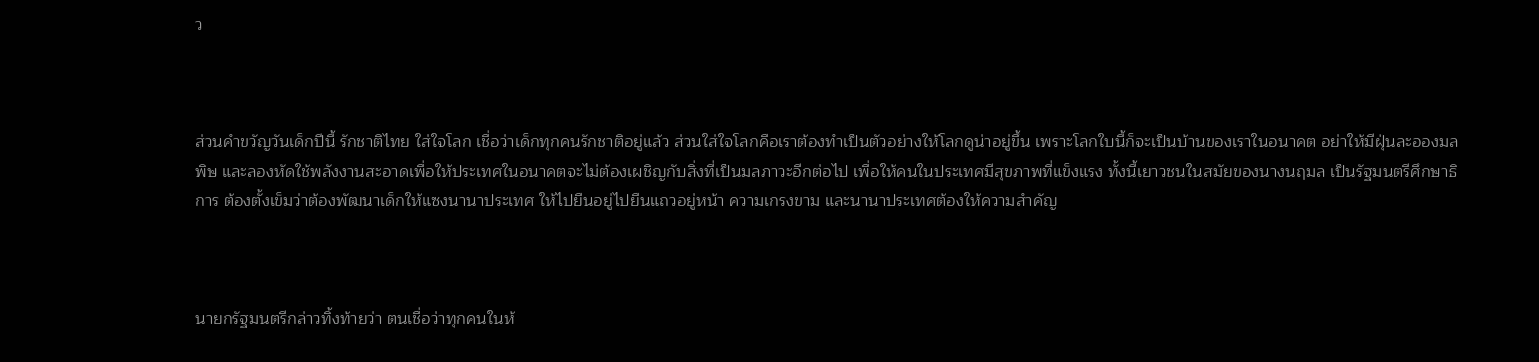ว



ส่วนคำขวัญวันเด็กปีนี้ รักชาติไทย ใส่ใจโลก เชื่อว่าเด็กทุกคนรักชาติอยู่แล้ว ส่วนใส่ใจโลกคือเราต้องทำเป็นตัวอย่างให้โลกดูน่าอยู่ขึ้น เพราะโลกใบนี้ก็จะเป็นบ้านของเราในอนาคต อย่าให้มีฝุ่นละอองมลพิษ และลองหัดใช้พลังงานสะอาดเพื่อให้ประเทศในอนาคตจะไม่ต้องเผชิญกับสิ่งที่เป็นมลภาวะอีกต่อไป เพื่อให้คนในประเทศมีสุขภาพที่แข็งแรง ทั้งนี้เยาวชนในสมัยของนางนฤมล เป็นรัฐมนตรีศึกษาธิการ ต้องตั้งเข็มว่าต้องพัฒนาเด็กให้แซงนานาประเทศ ให้ไปยืนอยู่ไปยืนแถวอยู่หน้า ความเกรงขาม และนานาประเทศต้องให้ความสำคัญ



นายกรัฐมนตรีกล่าวทิ้งท้ายว่า ตนเชื่อว่าทุกคนในห้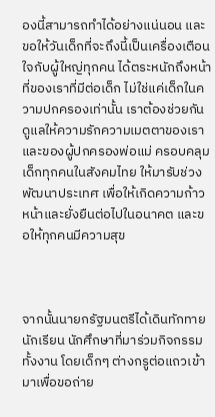องนี้สามารถทำได้อย่างแน่นอน และขอให้วันเด็กที่จะถึงนี้เป็นเครื่องเตือนใจกับผู้ใหญ่ทุกคน ได้ตระหนักถึงหน้าที่ของเราที่มีต่อเด็ก ไม่ใช่แค่เด็กในความปกครองเท่านั้น เราต้องช่วยกันดูแลให้ความรักความเมตตาของเราและของผู้ปกครองพ่อแม่ ครอบคลุมเด็กทุกคนในสังคมไทย ให้มารับช่วงพัฒนาประเทศ เพื่อให้เกิดความก้าวหน้าและยั่งยืนต่อไปในอนาคต และขอให้ทุกคนมีความสุข



จากนั้นนายกรัฐมนตรีได้เดินทักทายนักเรียน นักศึกษาที่มาร่วมกิจกรรมทั้งงาน โดยเด็กๆ ต่างกรูต่อแถวเข้ามาเพื่อขอถ่าย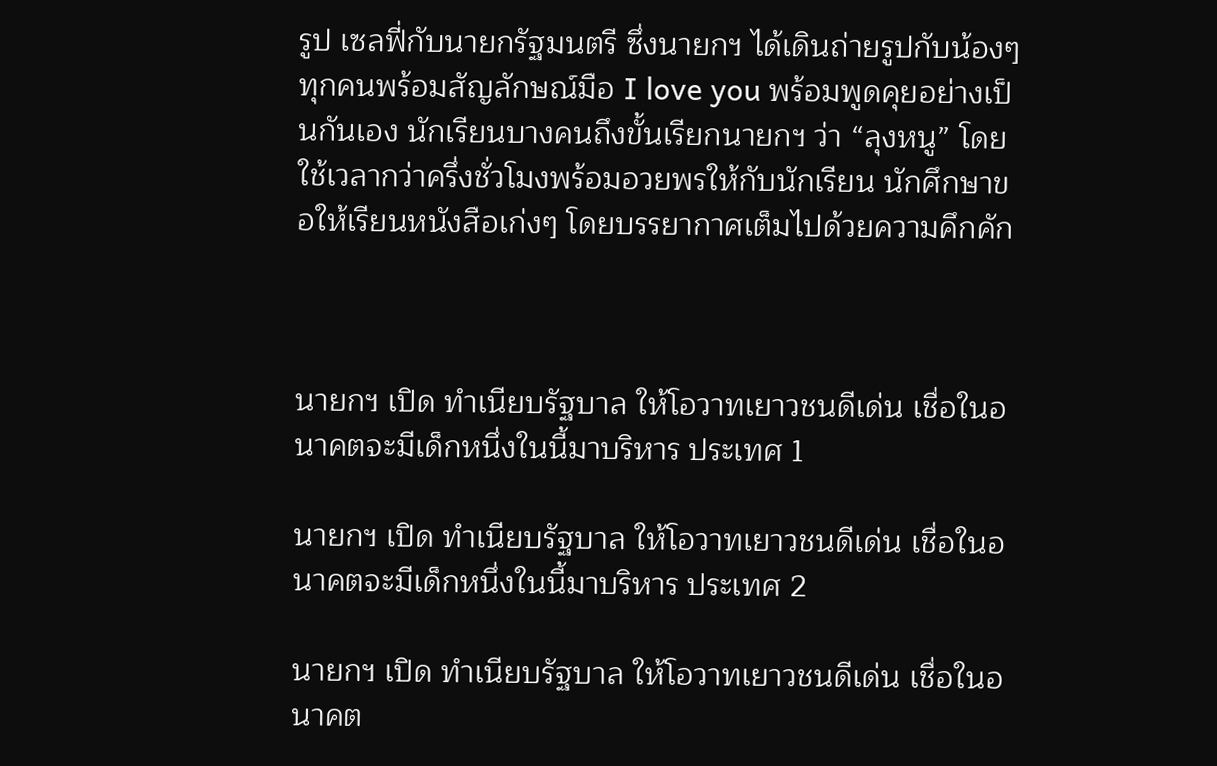รูป เซลฟี่กับนายกรัฐมนตรี ซึ่งนายกฯ ได้เดินถ่ายรูปกับน้องๆ ทุกคนพร้อมสัญลักษณ์มือ I love you พร้อมพูดคุยอย่างเป็นกันเอง นักเรียนบางคนถึงขั้นเรียกนายกฯ ว่า “ลุงหนู” โดยใช้เวลากว่าครึ่งชั่วโมงพร้อมอวยพรให้กับนักเรียน นักศึกษาขอให้เรียนหนังสือเก่งๆ โดยบรรยากาศเต็มไปด้วยความคึกคัก



นายกฯ เปิด ทำเนียบรัฐบาล ให้โอวาทเยาวชนดีเด่น เชื่อในอนาคตจะมีเด็กหนึ่งในนี้มาบริหาร ประเทศ 1

นายกฯ เปิด ทำเนียบรัฐบาล ให้โอวาทเยาวชนดีเด่น เชื่อในอนาคตจะมีเด็กหนึ่งในนี้มาบริหาร ประเทศ 2

นายกฯ เปิด ทำเนียบรัฐบาล ให้โอวาทเยาวชนดีเด่น เชื่อในอนาคต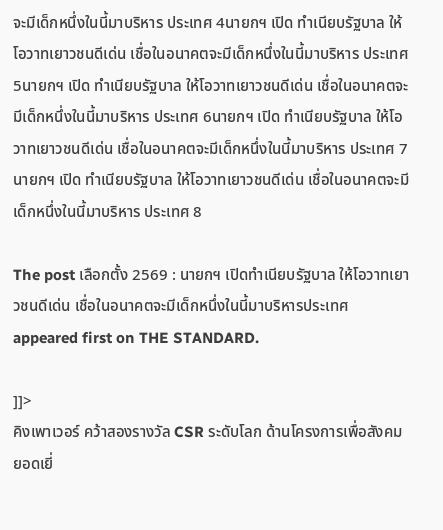จะมีเด็กหนึ่งในนี้มาบริหาร ประเทศ 4นายกฯ เปิด ทำเนียบรัฐบาล ให้โอวาทเยาวชนดีเด่น เชื่อในอนาคตจะมีเด็กหนึ่งในนี้มาบริหาร ประเทศ 5นายกฯ เปิด ทำเนียบรัฐบาล ให้โอวาทเยาวชนดีเด่น เชื่อในอนาคตจะมีเด็กหนึ่งในนี้มาบริหาร ประเทศ 6นายกฯ เปิด ทำเนียบรัฐบาล ให้โอวาทเยาวชนดีเด่น เชื่อในอนาคตจะมีเด็กหนึ่งในนี้มาบริหาร ประเทศ 7นายกฯ เปิด ทำเนียบรัฐบาล ให้โอวาทเยาวชนดีเด่น เชื่อในอนาคตจะมีเด็กหนึ่งในนี้มาบริหาร ประเทศ 8

The post เลือกตั้ง 2569 : นายกฯ เปิดทำเนียบรัฐบาล ให้โอวาทเยาวชนดีเด่น เชื่อในอนาคตจะมีเด็กหนึ่งในนี้มาบริหารประเทศ appeared first on THE STANDARD.

]]>
คิงเพาเวอร์ คว้าสองรางวัล CSR ระดับโลก ด้านโครงการเพื่อสังคมยอดเยี่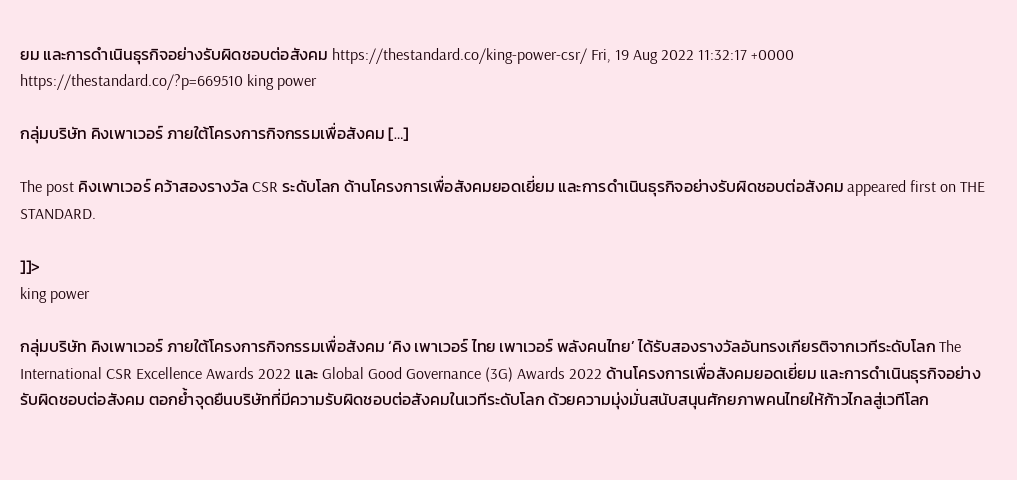ยม และการดำเนินธุรกิจอย่างรับผิดชอบต่อสังคม https://thestandard.co/king-power-csr/ Fri, 19 Aug 2022 11:32:17 +0000 https://thestandard.co/?p=669510 king power

กลุ่มบริษัท คิงเพาเวอร์ ภายใต้โครงการกิจกรรมเพื่อสังคม […]

The post คิงเพาเวอร์ คว้าสองรางวัล CSR ระดับโลก ด้านโครงการเพื่อสังคมยอดเยี่ยม และการดำเนินธุรกิจอย่างรับผิดชอบต่อสังคม appeared first on THE STANDARD.

]]>
king power

กลุ่มบริษัท คิงเพาเวอร์ ภายใต้โครงการกิจกรรมเพื่อสังคม ‘คิง เพาเวอร์ ไทย เพาเวอร์ พลังคนไทย’ ได้รับสองรางวัลอันทรงเกียรติจากเวทีระดับโลก The International CSR Excellence Awards 2022 และ Global Good Governance (3G) Awards 2022 ด้านโครงการเพื่อสังคมยอดเยี่ยม และการดําเนินธุรกิจอย่างรับผิดชอบต่อสังคม ตอกย้ำจุดยืนบริษัทที่มีความรับผิดชอบต่อสังคมในเวทีระดับโลก ด้วยความมุ่งมั่นสนับสนุนศักยภาพคนไทยให้ก้าวไกลสู่เวทีโลก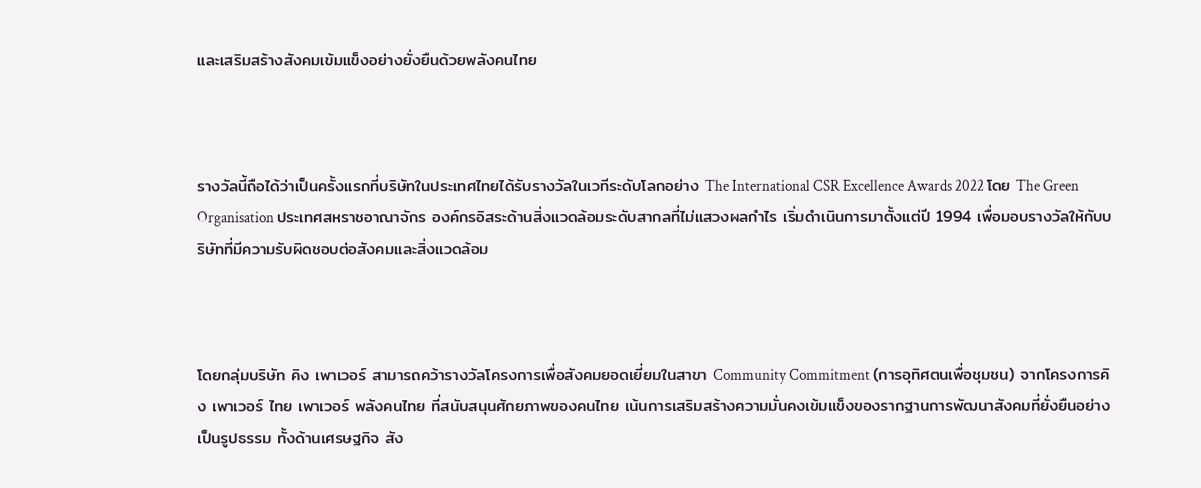และเสริมสร้างสังคมเข้มแข็งอย่างยั่งยืนด้วยพลังคนไทย



รางวัลนี้ถือได้ว่าเป็นครั้งแรกที่บริษัทในประเทศไทยได้รับรางวัลในเวทีระดับโลกอย่าง The International CSR Excellence Awards 2022 โดย The Green Organisation ประเทศสหราชอาณาจักร องค์กรอิสระด้านสิ่งแวดล้อมระดับสากลที่ไม่แสวงผลกําไร เริ่มดําเนินการมาตั้งแต่ปี 1994 เพื่อมอบรางวัลให้กับบริษัทที่มีความรับผิดชอบต่อสังคมและสิ่งแวดล้อม



โดยกลุ่มบริษัท คิง เพาเวอร์ สามารถคว้ารางวัลโครงการเพื่อสังคมยอดเยี่ยมในสาขา Community Commitment (การอุทิศตนเพื่อชุมชน) จากโครงการคิง เพาเวอร์ ไทย เพาเวอร์ พลังคนไทย ที่สนับสนุนศักยภาพของคนไทย เน้นการเสริมสร้างความมั่นคงเข้มแข็งของรากฐานการพัฒนาสังคมที่ยั่งยืนอย่างเป็นรูปธรรม ทั้งด้านเศรษฐกิจ สัง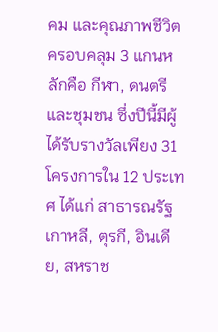คม และคุณภาพชีวิต ครอบคลุม 3 แกนหลักคือ กีฬา, ดนตรี และชุมชน ซึ่งปีนี้มีผู้ได้รับรางวัลเพียง 31 โครงการใน 12 ประเทศ ได้แก่ สาธารณรัฐเกาหลี, ตุรกี, อินเดีย, สหราช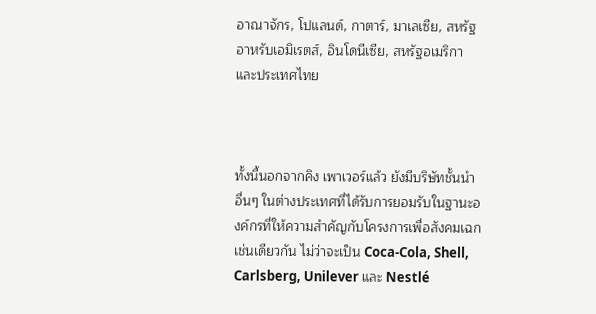อาณาจักร, โปแลนด์, กาตาร์, มาเลเซีย, สหรัฐอาหรับเอมิเรตส์, อินโดนีเซีย, สหรัฐอเมริกา และประเทศไทย



ทั้งนี้นอกจากคิง เพาเวอร์แล้ว ยังมีบริษัทชั้นนําอื่นๆ ในต่างประเทศที่ได้รับการยอมรับในฐานะองค์กรที่ให้ความสําคัญกับโครงการเพื่อสังคมเฉกเช่นเดียวกัน ไม่ว่าจะเป็น Coca-Cola, Shell, Carlsberg, Unilever และ Nestlé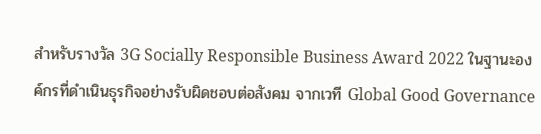สําหรับรางวัล 3G Socially Responsible Business Award 2022 ในฐานะองค์กรที่ดําเนินธุรกิจอย่างรับผิดชอบต่อสังคม จากเวที Global Good Governance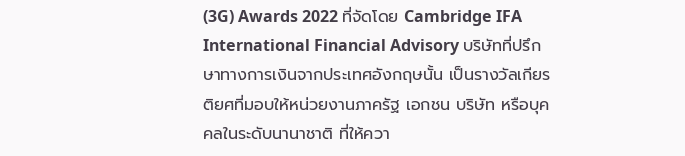(3G) Awards 2022 ที่จัดโดย Cambridge IFA International Financial Advisory บริษัทที่ปรึกษาทางการเงินจากประเทศอังกฤษนั้น เป็นรางวัลเกียรติยศที่มอบให้หน่วยงานภาครัฐ เอกชน บริษัท หรือบุคคลในระดับนานาชาติ ที่ให้ควา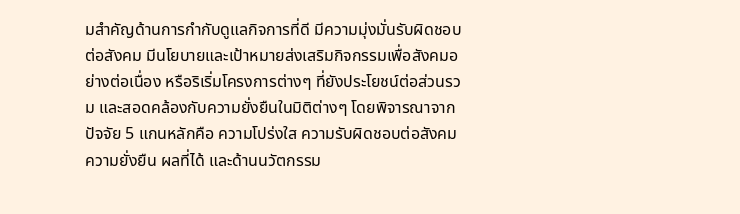มสําคัญด้านการกํากับดูแลกิจการที่ดี มีความมุ่งมั่นรับผิดชอบต่อสังคม มีนโยบายและเป้าหมายส่งเสริมกิจกรรมเพื่อสังคมอย่างต่อเนื่อง หรือริเริ่มโครงการต่างๆ ที่ยังประโยชน์ต่อส่วนรวม และสอดคล้องกับความยั่งยืนในมิติต่างๆ โดยพิจารณาจากปัจจัย 5 แกนหลักคือ ความโปร่งใส ความรับผิดชอบต่อสังคม ความยั่งยืน ผลที่ได้ และด้านนวัตกรรม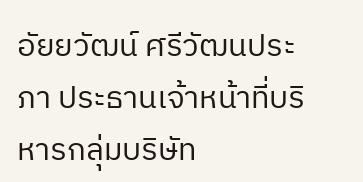อัยยวัฒน์ ศรีวัฒนประภา ประธานเจ้าหน้าที่บริหารกลุ่มบริษัท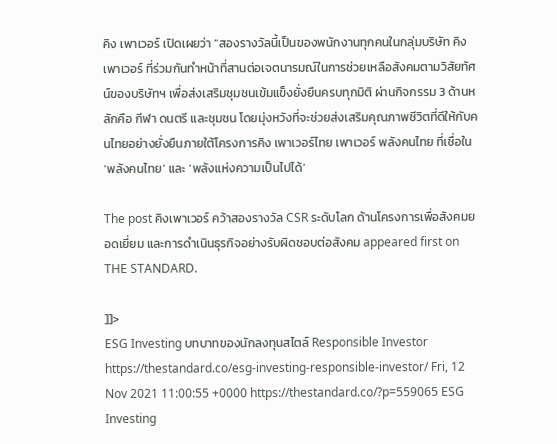คิง เพาเวอร์ เปิดเผยว่า “สองรางวัลนี้เป็นของพนักงานทุกคนในกลุ่มบริษัท คิง เพาเวอร์ ที่ร่วมกันทําหน้าที่สานต่อเจตนารมณ์ในการช่วยเหลือสังคมตามวิสัยทัศน์ของบริษัทฯ เพื่อส่งเสริมชุมชนเข้มแข็งยั่งยืนครบทุกมิติ ผ่านกิจกรรม 3 ด้านหลักคือ กีฬา ดนตรี และชุมชน โดยมุ่งหวังที่จะช่วยส่งเสริมคุณภาพชีวิตที่ดีให้กับคนไทยอย่างยั่งยืนภายใต้โครงการคิง เพาเวอร์ไทย เพาเวอร์ พลังคนไทย ที่เชื่อใน ‘พลังคนไทย’ และ ‘พลังแห่งความเป็นไปได้’

The post คิงเพาเวอร์ คว้าสองรางวัล CSR ระดับโลก ด้านโครงการเพื่อสังคมยอดเยี่ยม และการดำเนินธุรกิจอย่างรับผิดชอบต่อสังคม appeared first on THE STANDARD.

]]>
ESG Investing บทบาทของนักลงทุนสไตล์ Responsible Investor https://thestandard.co/esg-investing-responsible-investor/ Fri, 12 Nov 2021 11:00:55 +0000 https://thestandard.co/?p=559065 ESG Investing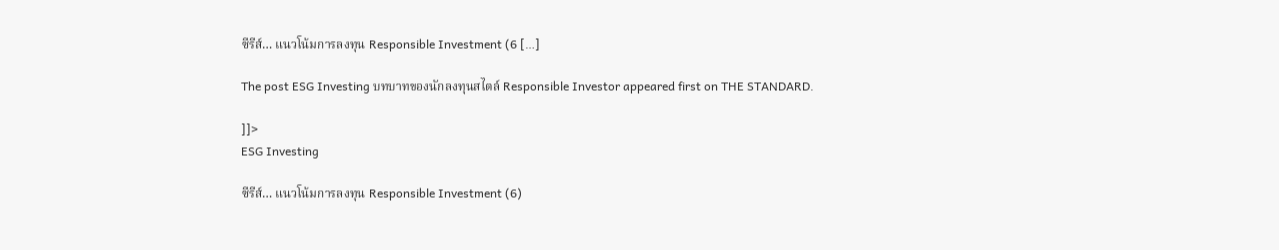ซีรีส์… แนวโน้มการลงทุน Responsible Investment (6 […]

The post ESG Investing บทบาทของนักลงทุนสไตล์ Responsible Investor appeared first on THE STANDARD.

]]>
ESG Investing

ซีรีส์… แนวโน้มการลงทุน Responsible Investment (6)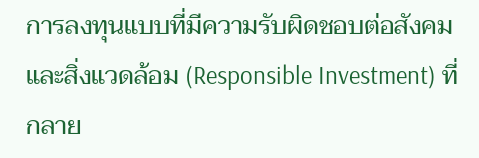การลงทุนแบบที่มีความรับผิดชอบต่อสังคมและสิ่งแวดล้อม (Responsible Investment) ที่กลาย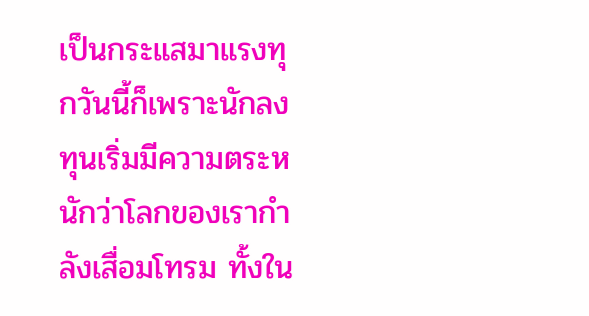เป็นกระแสมาแรงทุกวันนี้ก็เพราะนักลงทุนเริ่มมีความตระหนักว่าโลกของเรากำลังเสื่อมโทรม ทั้งใน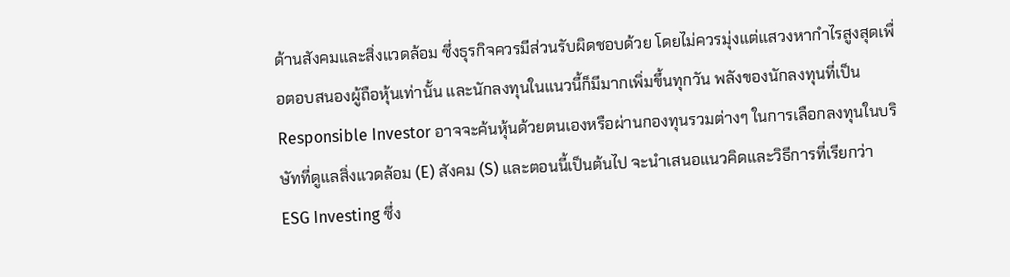ด้านสังคมและสิ่งแวดล้อม ซึ่งธุรกิจควรมีส่วนรับผิดชอบด้วย โดยไม่ควรมุ่งแต่แสวงหากำไรสูงสุดเพื่อตอบสนองผู้ถือหุ้นเท่านั้น และนักลงทุนในแนวนี้ก็มีมากเพิ่มขึ้นทุกวัน พลังของนักลงทุนที่เป็น Responsible Investor อาจจะค้นหุ้นด้วยตนเองหรือผ่านกองทุนรวมต่างๆ ในการเลือกลงทุนในบริษัทที่ดูแลสิ่งแวดล้อม (E) สังคม (S) และตอนนี้เป็นต้นไป จะนำเสนอแนวคิดและวิธีการที่เรียกว่า ESG Investing ซึ่ง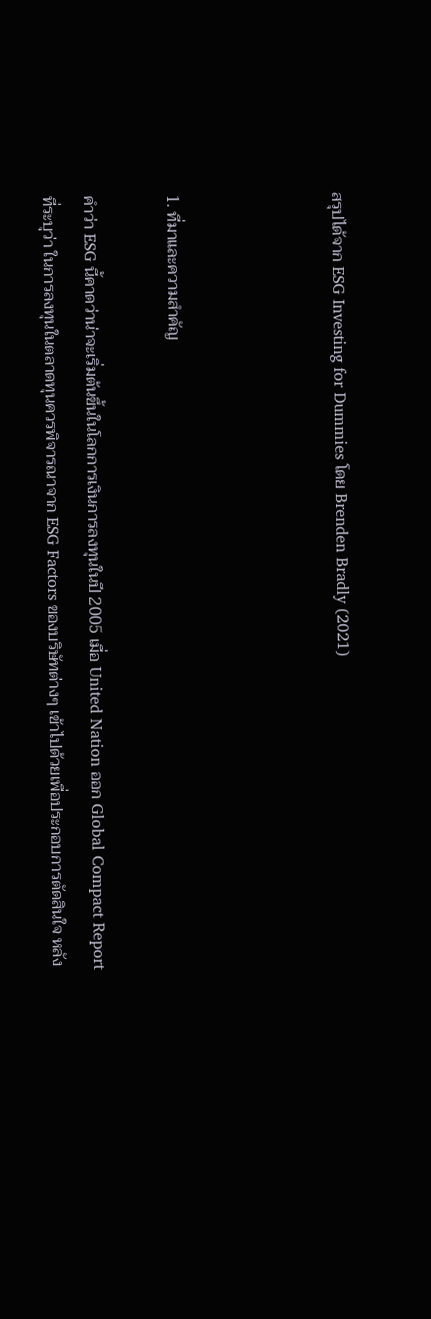สรุปได้จาก ESG Investing for Dummies โดย Brenden Bradly (2021)



1. ที่มาและความสำคัญ

คำว่า ESG นี้คาดว่าน่าจะเริ่มต้นขึ้นในโลกการเงินการลงทุนในปี 2005 เมื่อ United Nation ออก Global Compact Report ที่ระบุว่า ในการลงทุนในตลาดทุนควรพิจารณาจาก ESG Factors ของบริษัทต่างๆ เข้าไปด้วยเพื่อประกอบการตัดสินใจ หลัง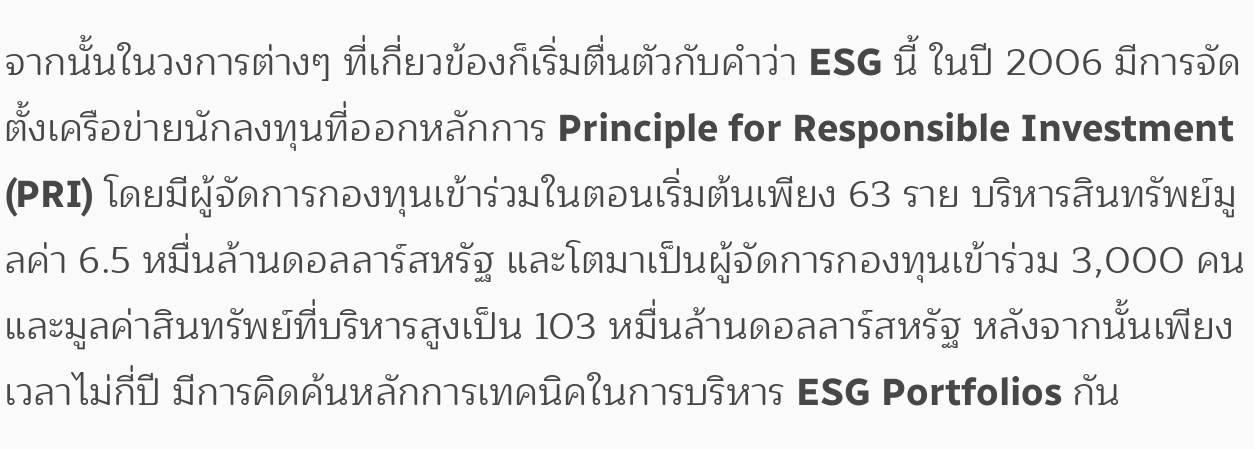จากนั้นในวงการต่างๆ ที่เกี่ยวข้องก็เริ่มตื่นตัวกับคำว่า ESG นี้ ในปี 2006 มีการจัดตั้งเครือข่ายนักลงทุนที่ออกหลักการ Principle for Responsible Investment (PRI) โดยมีผู้จัดการกองทุนเข้าร่วมในตอนเริ่มต้นเพียง 63 ราย บริหารสินทรัพย์มูลค่า 6.5 หมื่นล้านดอลลาร์สหรัฐ และโตมาเป็นผู้จัดการกองทุนเข้าร่วม 3,000 คน และมูลค่าสินทรัพย์ที่บริหารสูงเป็น 103 หมื่นล้านดอลลาร์สหรัฐ หลังจากนั้นเพียงเวลาไม่กี่ปี มีการคิดค้นหลักการเทคนิคในการบริหาร ESG Portfolios กัน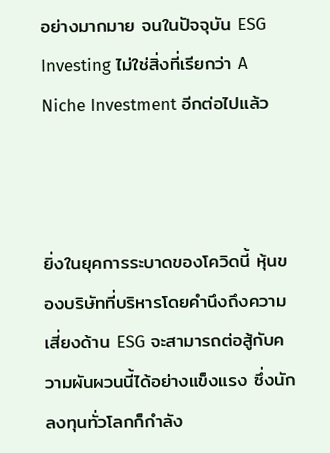อย่างมากมาย จนในปัจจุบัน ESG Investing ไม่ใช่สิ่งที่เรียกว่า A Niche Investment อีกต่อไปแล้ว



ยิ่งในยุคการระบาดของโควิดนี้ หุ้นของบริษัทที่บริหารโดยคำนึงถึงความเสี่ยงด้าน ESG จะสามารถต่อสู้กับความผันผวนนี้ได้อย่างแข็งแรง ซึ่งนักลงทุนทั่วโลกก็กำลัง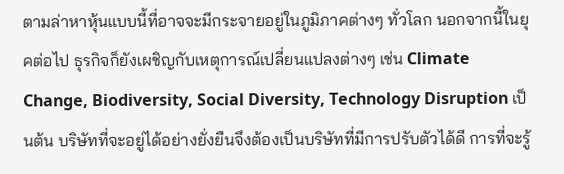ตามล่าหาหุ้นแบบนี้ที่อาจจะมีกระจายอยู่ในภูมิภาคต่างๆ ทั่วโลก นอกจากนี้ในยุคต่อไป ธุรกิจก็ยังเผชิญกับเหตุการณ์เปลี่ยนแปลงต่างๆ เช่น Climate Change, Biodiversity, Social Diversity, Technology Disruption เป็นต้น บริษัทที่จะอยู่ได้อย่างยั่งยืนจึงต้องเป็นบริษัทที่มีการปรับตัวได้ดี การที่จะรู้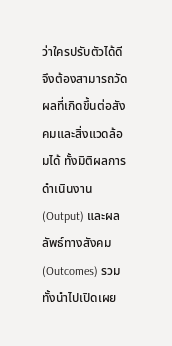ว่าใครปรับตัวได้ดีจึงต้องสามารถวัดผลที่เกิดขึ้นต่อสังคมและสิ่งแวดล้อมได้ ทั้งมิติผลการดำเนินงาน (Output) และผลลัพธ์ทางสังคม (Outcomes) รวมทั้งนำไปเปิดเผย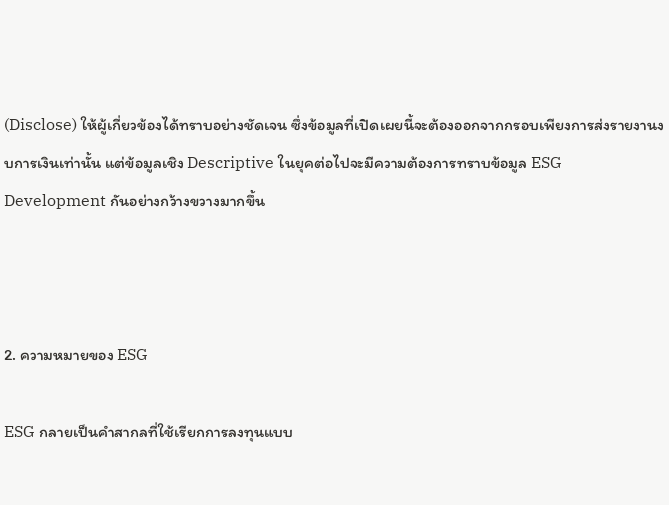(Disclose) ให้ผู้เกี่ยวข้องได้ทราบอย่างชัดเจน ซึ่งข้อมูลที่เปิดเผยนี้จะต้องออกจากกรอบเพียงการส่งรายงานงบการเงินเท่านั้น แต่ข้อมูลเชิง Descriptive ในยุคต่อไปจะมีความต้องการทราบข้อมูล ESG Development กันอย่างกว้างขวางมากขึ้น



2. ความหมายของ ESG

ESG กลายเป็นคำสากลที่ใช้เรียกการลงทุนแบบ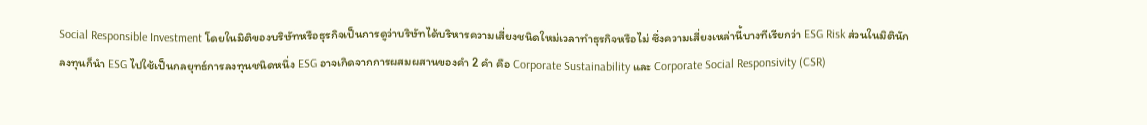Social Responsible Investment โดยในมิติของบริษัทหรือธุรกิจเป็นการดูว่าบริษัทได้บริหารความเสี่ยงชนิดใหม่เวลาทำธุรกิจหรือไม่ ซึ่งความเสี่ยงเหล่านี้บางทีเรียกว่า ESG Risk ส่วนในมิตินักลงทุนก็นำ ESG ไปใช้เป็นกลยุทธ์การลงทุนชนิดหนึ่ง ESG อาจเกิดจากการผสมผสานของคำ 2 คำ คือ Corporate Sustainability และ Corporate Social Responsivity (CSR)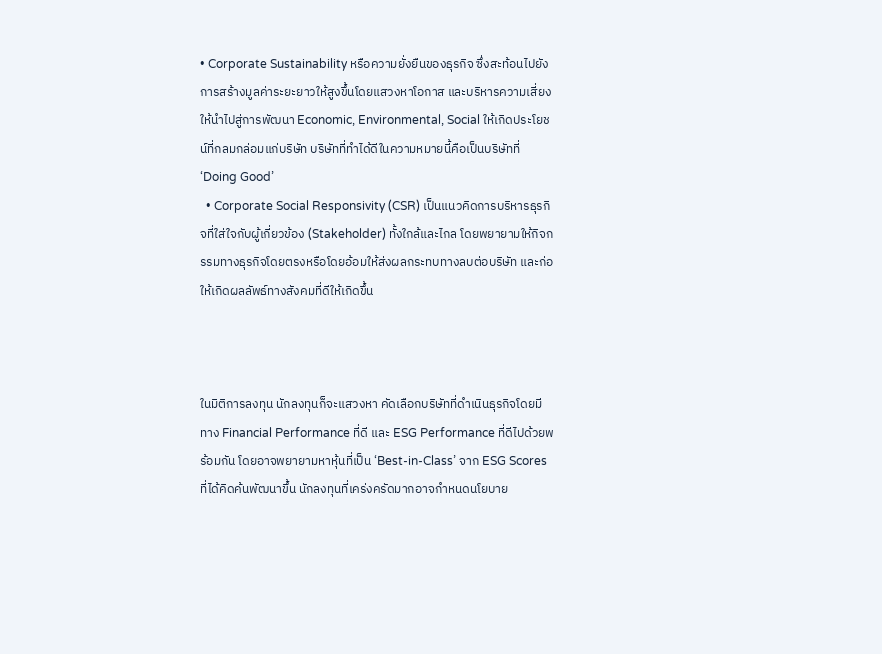• Corporate Sustainability หรือความยั่งยืนของธุรกิจ ซึ่งสะท้อนไปยังการสร้างมูลค่าระยะยาวให้สูงขึ้นโดยแสวงหาโอกาส และบริหารความเสี่ยงให้นำไปสู่การพัฒนา Economic, Environmental, Social ให้เกิดประโยชน์ที่กลมกล่อมแก่บริษัท บริษัทที่ทำได้ดีในความหมายนี้คือเป็นบริษัทที่ ‘Doing Good’
  • Corporate Social Responsivity (CSR) เป็นแนวคิดการบริหารธุรกิจที่ใส่ใจกับผู้เกี่ยวข้อง (Stakeholder) ทั้งใกล้และไกล โดยพยายามให้กิจกรรมทางธุรกิจโดยตรงหรือโดยอ้อมให้ส่งผลกระทบทางลบต่อบริษัท และก่อให้เกิดผลลัพธ์ทางสังคมที่ดีให้เกิดขึ้น



ในมิติการลงทุน นักลงทุนก็จะแสวงหา คัดเลือกบริษัทที่ดำเนินธุรกิจโดยมีทาง Financial Performance ที่ดี และ ESG Performance ที่ดีไปด้วยพร้อมกัน โดยอาจพยายามหาหุ้นที่เป็น ‘Best-in-Class’ จาก ESG Scores ที่ได้คิดค้นพัฒนาขึ้น นักลงทุนที่เคร่งครัดมากอาจกำหนดนโยบาย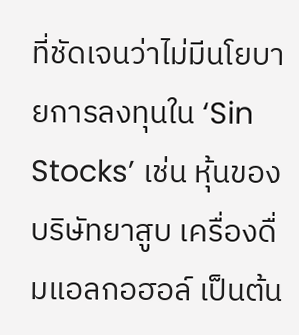ที่ชัดเจนว่าไม่มีนโยบายการลงทุนใน ‘Sin Stocks’ เช่น หุ้นของบริษัทยาสูบ เครื่องดื่มแอลกอฮอล์ เป็นต้น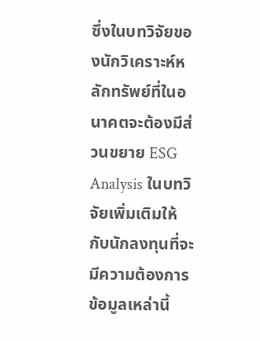ซึ่งในบทวิจัยของนักวิเคราะห์หลักทรัพย์ที่ในอนาคตจะต้องมีส่วนขยาย ESG Analysis ในบทวิจัยเพิ่มเติมให้กับนักลงทุนที่จะมีความต้องการข้อมูลเหล่านี้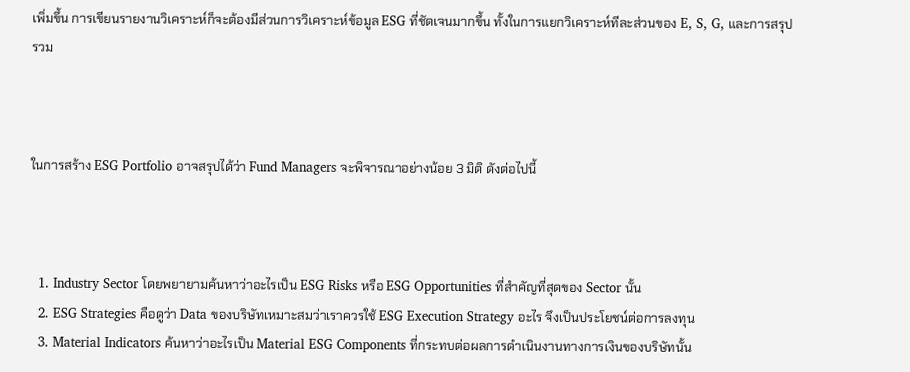เพิ่มขึ้น การเขียนรายงานวิเคราะห์ก็จะต้องมีส่วนการวิเคราะห์ข้อมูล ESG ที่ชัดเจนมากขึ้น ทั้งในการแยกวิเคราะห์ทีละส่วนของ E, S, G, และการสรุปรวม



ในการสร้าง ESG Portfolio อาจสรุปได้ว่า Fund Managers จะพิจารณาอย่างน้อย 3 มิติ ดังต่อไปนี้



  1. Industry Sector โดยพยายามค้นหาว่าอะไรเป็น ESG Risks หรือ ESG Opportunities ที่สำคัญที่สุดของ Sector นั้น
  2. ESG Strategies คือดูว่า Data ของบริษัทเหมาะสมว่าเราควรใช้ ESG Execution Strategy อะไร จึงเป็นประโยชน์ต่อการลงทุน
  3. Material Indicators ค้นหาว่าอะไรเป็น Material ESG Components ที่กระทบต่อผลการดำเนินงานทางการเงินของบริษัทนั้น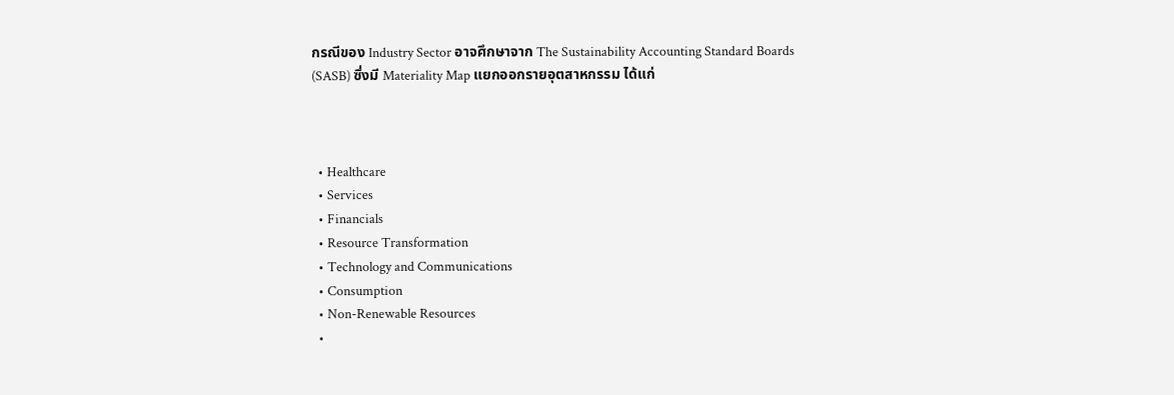กรณีของ Industry Sector อาจศึกษาจาก The Sustainability Accounting Standard Boards (SASB) ซึ่งมี Materiality Map แยกออกรายอุตสาหกรรม ได้แก่



  • Healthcare
  • Services
  • Financials
  • Resource Transformation
  • Technology and Communications
  • Consumption
  • Non-Renewable Resources
  •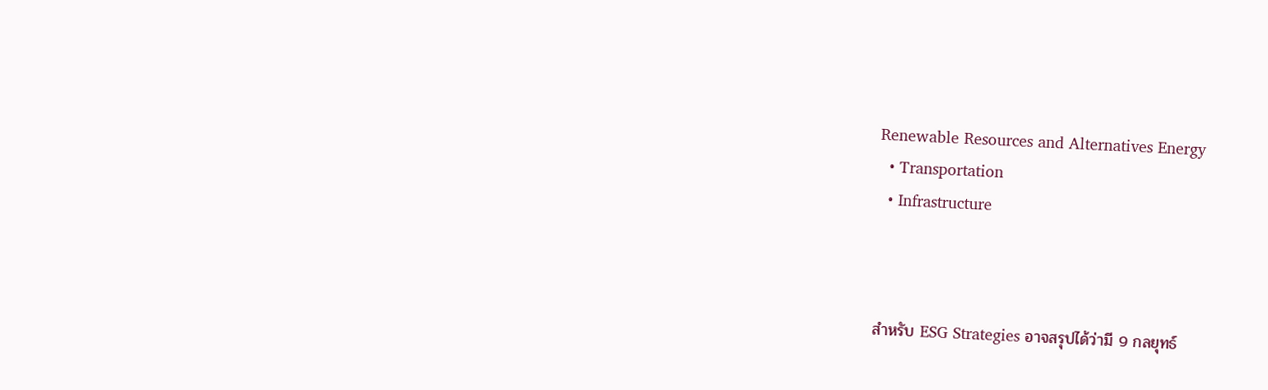Renewable Resources and Alternatives Energy
  • Transportation
  • Infrastructure



สำหรับ ESG Strategies อาจสรุปได้ว่ามี 9 กลยุทธ์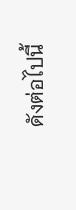ดังต่อไปนี้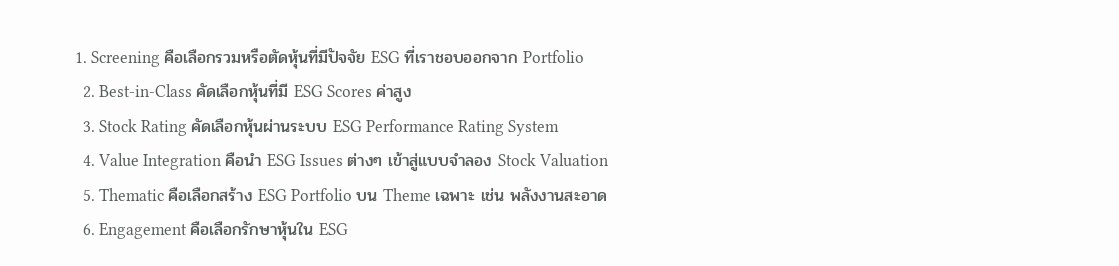1. Screening คือเลือกรวมหรือตัดหุ้นที่มีปัจจัย ESG ที่เราชอบออกจาก Portfolio
  2. Best-in-Class คัดเลือกหุ้นที่มี ESG Scores ค่าสูง
  3. Stock Rating คัดเลือกหุ้นผ่านระบบ ESG Performance Rating System
  4. Value Integration คือนำ ESG Issues ต่างๆ เข้าสู่แบบจำลอง Stock Valuation
  5. Thematic คือเลือกสร้าง ESG Portfolio บน Theme เฉพาะ เช่น พลังงานสะอาด
  6. Engagement คือเลือกรักษาหุ้นใน ESG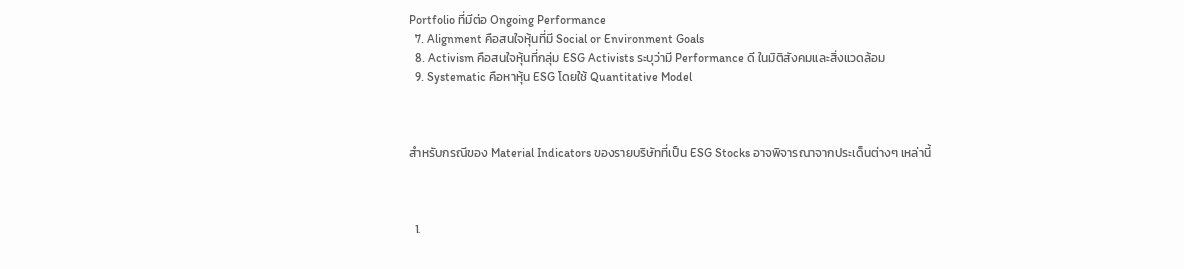Portfolio ที่มีต่อ Ongoing Performance
  7. Alignment คือสนใจหุ้นที่มี Social or Environment Goals
  8. Activism คือสนใจหุ้นที่กลุ่ม ESG Activists ระบุว่ามี Performance ดี ในมิติสังคมและสิ่งแวดล้อม
  9. Systematic คือหาหุ้น ESG โดยใช้ Quantitative Model



สำหรับกรณีของ Material Indicators ของรายบริษัทที่เป็น ESG Stocks อาจพิจารณาจากประเด็นต่างๆ เหล่านี้



  1.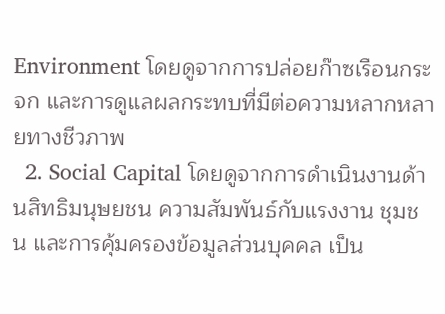Environment โดยดูจากการปล่อยก๊าซเรือนกระจก และการดูแลผลกระทบที่มีต่อความหลากหลายทางชีวภาพ
  2. Social Capital โดยดูจากการดำเนินงานด้านสิทธิมนุษยชน ความสัมพันธ์กับแรงงาน ชุมชน และการคุ้มครองข้อมูลส่วนบุคคล เป็น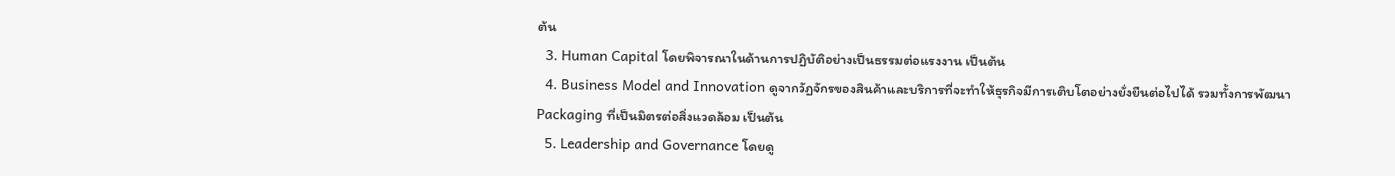ต้น
  3. Human Capital โดยพิจารณาในด้านการปฏิบัติอย่างเป็นธรรมต่อแรงงาน เป็นต้น
  4. Business Model and Innovation ดูจากวัฏจักรของสินค้าและบริการที่จะทำให้ธุรกิจมีการเติบโตอย่างยั่งยืนต่อไปได้ รวมทั้งการพัฒนา Packaging ที่เป็นมิตรต่อสิ่งแวดล้อม เป็นต้น
  5. Leadership and Governance โดยดู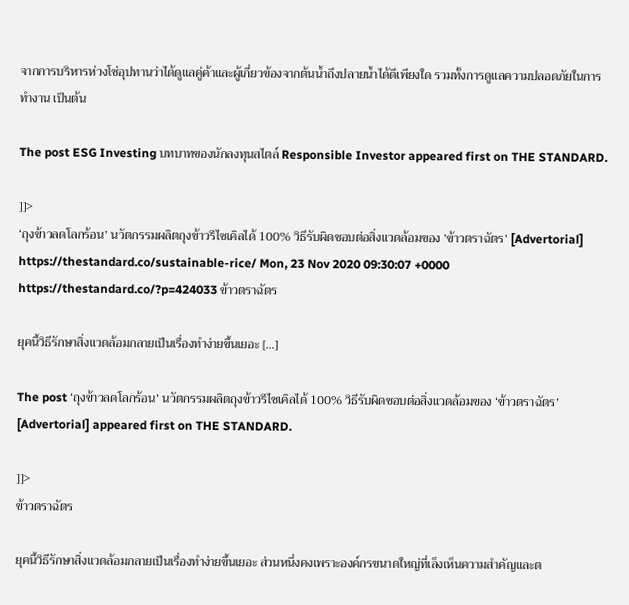จากการบริหารห่วงโซ่อุปทานว่าได้ดูแลคู่ค้าและผู้เกี่ยวข้องจากต้นน้ำถึงปลายน้ำได้ดีเพียงใด รวมทั้งการดูแลความปลอดภัยในการทำงาน เป็นต้น

The post ESG Investing บทบาทของนักลงทุนสไตล์ Responsible Investor appeared first on THE STANDARD.

]]>
‘ถุงข้าวลดโลกร้อน’ นวัตกรรมผลิตถุงข้าวรีไซเคิลได้ 100% วิธีรับผิดชอบต่อสิ่งแวดล้อมของ ‘ข้าวตราฉัตร’ [Advertorial] https://thestandard.co/sustainable-rice/ Mon, 23 Nov 2020 09:30:07 +0000 https://thestandard.co/?p=424033 ข้าวตราฉัตร

ยุคนี้วิธีรักษาสิ่งแวดล้อมกลายเป็นเรื่องทำง่ายขึ้นเยอะ […]

The post ‘ถุงข้าวลดโลกร้อน’ นวัตกรรมผลิตถุงข้าวรีไซเคิลได้ 100% วิธีรับผิดชอบต่อสิ่งแวดล้อมของ ‘ข้าวตราฉัตร’ [Advertorial] appeared first on THE STANDARD.

]]>
ข้าวตราฉัตร

ยุคนี้วิธีรักษาสิ่งแวดล้อมกลายเป็นเรื่องทำง่ายขึ้นเยอะ ส่วนหนึ่งคงเพราะองค์กรขนาดใหญ่ที่เล็งเห็นความสำคัญและต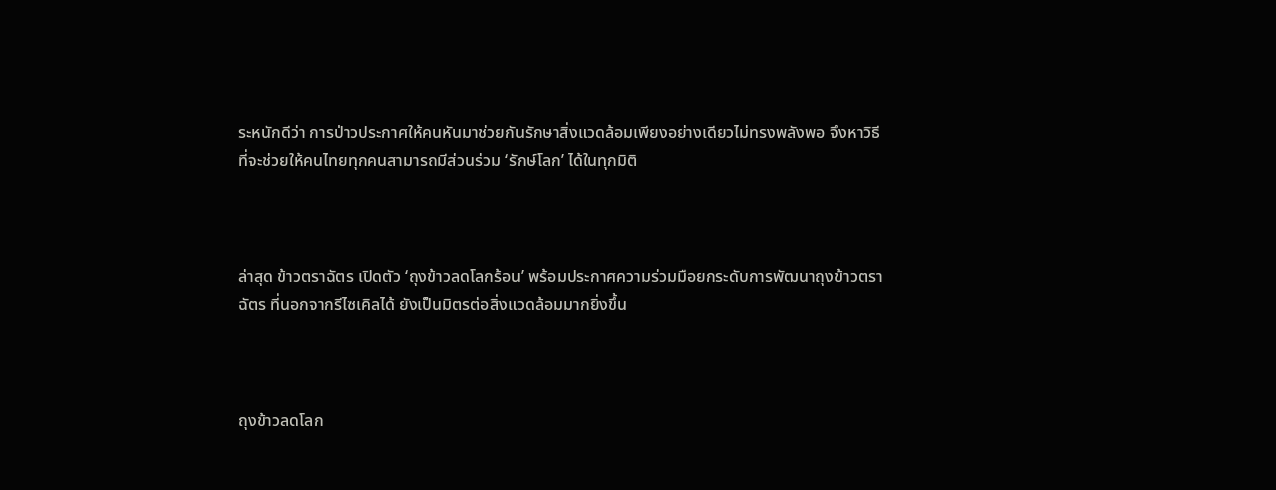ระหนักดีว่า การป่าวประกาศให้คนหันมาช่วยกันรักษาสิ่งแวดล้อมเพียงอย่างเดียวไม่ทรงพลังพอ จึงหาวิธีที่จะช่วยให้คนไทยทุกคนสามารถมีส่วนร่วม ‘รักษ์โลก’ ได้ในทุกมิติ



ล่าสุด ข้าวตราฉัตร เปิดตัว ‘ถุงข้าวลดโลกร้อน’ พร้อมประกาศความร่วมมือยกระดับการพัฒนาถุงข้าวตราฉัตร ที่นอกจากรีไซเคิลได้ ยังเป็นมิตรต่อสิ่งแวดล้อมมากยิ่งขึ้น



ถุงข้าวลดโลก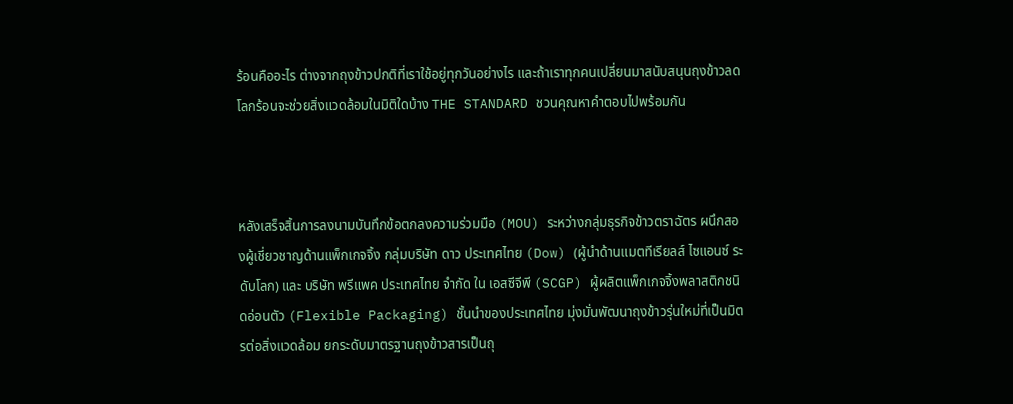ร้อนคืออะไร ต่างจากถุงข้าวปกติที่เราใช้อยู่ทุกวันอย่างไร และถ้าเราทุกคนเปลี่ยนมาสนับสนุนถุงข้าวลดโลกร้อนจะช่วยสิ่งแวดล้อมในมิติใดบ้าง THE STANDARD ชวนคุณหาคำตอบไปพร้อมกัน



หลังเสร็จสิ้นการลงนามบันทึกข้อตกลงความร่วมมือ (MOU) ระหว่างกลุ่มธุรกิจข้าวตราฉัตร ผนึกสองผู้เชี่ยวชาญด้านแพ็กเกจจิ้ง กลุ่มบริษัท ดาว ประเทศไทย (Dow) (ผู้นำด้านแมตทีเรียลส์ ไซแอนซ์ ระดับโลก) และ บริษัท พรีแพค ประเทศไทย จำกัด ใน เอสซีจีพี (SCGP) ผู้ผลิตแพ็กเกจจิ้งพลาสติกชนิดอ่อนตัว (Flexible Packaging) ชั้นนำของประเทศไทย มุ่งมั่นพัฒนาถุงข้าวรุ่นใหม่ที่เป็นมิตรต่อสิ่งแวดล้อม ยกระดับมาตรฐานถุงข้าวสารเป็นถุ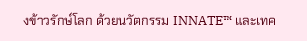งข้าวรักษ์โลก ด้วยนวัตกรรม INNATE™ และเทค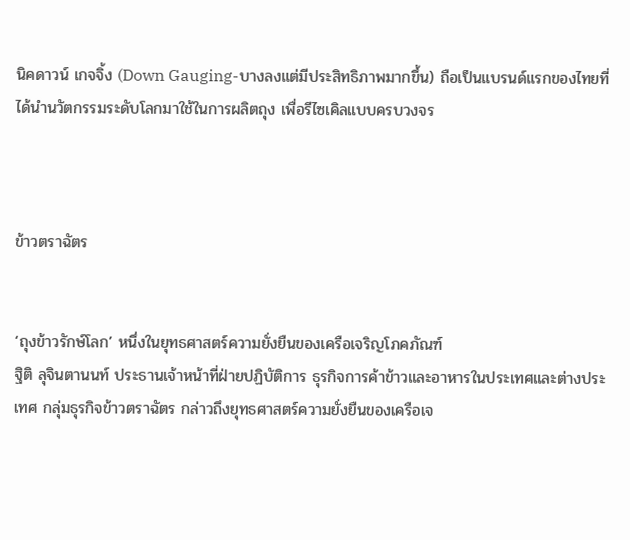นิคดาวน์ เกจจิ้ง (Down Gauging-บางลงแต่มีประสิทธิภาพมากขึ้น) ถือเป็นแบรนด์แรกของไทยที่ได้นำนวัตกรรมระดับโลกมาใช้ในการผลิตถุง เพื่อรีไซเคิลแบบครบวงจร



ข้าวตราฉัตร


‘ถุงข้าวรักษ์โลก’ หนึ่งในยุทธศาสตร์ความยั่งยืนของเครือเจริญโภคภัณฑ์
ฐิติ ลุจินตานนท์ ประธานเจ้าหน้าที่ฝ่ายปฏิบัติการ ธุรกิจการค้าข้าวและอาหารในประเทศและต่างประเทศ กลุ่มธุรกิจข้าวตราฉัตร กล่าวถึงยุทธศาสตร์ความยั่งยืนของเครือเจ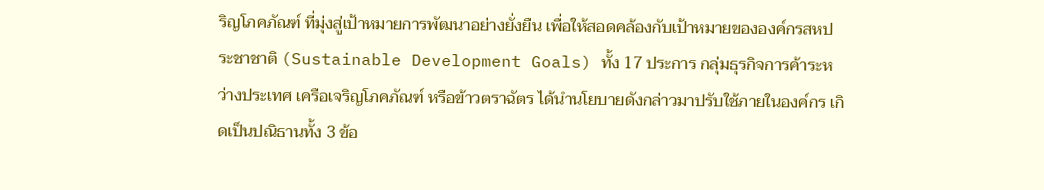ริญโภคภัณฑ์ ที่มุ่งสู่เป้าหมายการพัฒนาอย่างยั่งยืน เพื่อให้สอดคล้องกับเป้าหมายขององค์กรสหประชาชาติ (Sustainable Development Goals) ทั้ง 17 ประการ กลุ่มธุรกิจการค้าระหว่างประเทศ เครือเจริญโภคภัณฑ์ หรือข้าวตราฉัตร ได้นำนโยบายดังกล่าวมาปรับใช้ภายในองค์กร เกิดเป็นปณิธานทั้ง 3 ข้อ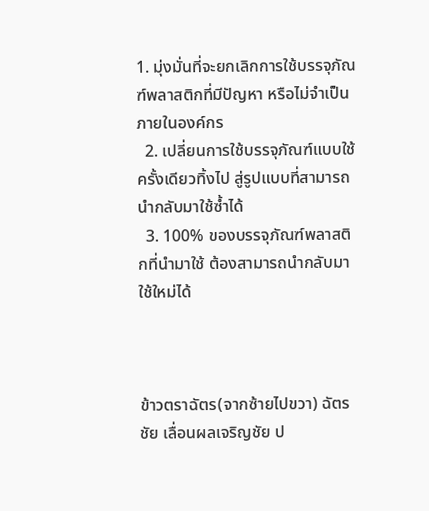1. มุ่งมั่นที่จะยกเลิกการใช้บรรจุภัณฑ์พลาสติกที่มีปัญหา หรือไม่จำเป็นภายในองค์กร
  2. เปลี่ยนการใช้บรรจุภัณฑ์แบบใช้ครั้งเดียวทิ้งไป สู่รูปแบบที่สามารถนำกลับมาใช้ซ้ำได้
  3. 100% ของบรรจุภัณฑ์พลาสติกที่นำมาใช้ ต้องสามารถนำกลับมาใช้ใหม่ได้



ข้าวตราฉัตร(จากซ้ายไปขวา) ฉัตรชัย เลื่อนผลเจริญชัย ป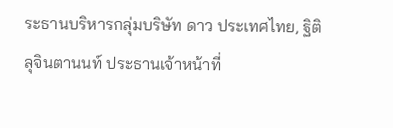ระธานบริหารกลุ่มบริษัท ดาว ประเทศไทย, ฐิติ ลุจินตานนท์ ประธานเจ้าหน้าที่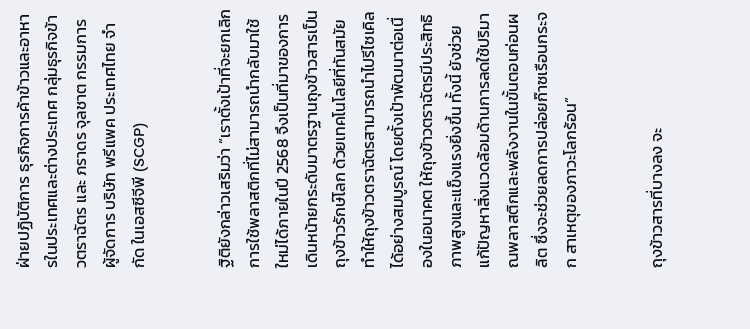ฝ่ายปฏิบัติการ ธุรกิจการค้าข้าวและอาหารในประเทศและต่างประเทศ กลุ่มธุรกิจข้าวตราฉัตร และ ภราดร จุลชาต กรรมการผู้จัดการ บริษัท พรีแพค ประเทศไทย จำกัด ในเอสซีจีพี (SCGP)


ฐิติยังกล่าวเสริมว่า “เราตั้งเป้าที่จะยกเลิกการใช้พลาสติกที่ไม่สามารถนำกลับมาใช้ใหม่ได้ภายในปี 2568 จึงเป็นที่มาของการเดินหน้ายกระดับมาตรฐานถุงข้าวสารเป็นถุงข้าวรักษ์โลก ด้วยเทคโนโลยีที่ทันสมัย ทำให้ถุงข้าวตราฉัตรสามารถนำไปรีไซเคิลได้อย่างสมบูรณ์ โดยตั้งเป้าพัฒนาต่อเนื่องในอนาคต ให้ถุงข้าวตราฉัตรมีประสิทธิภาพสูงและแข็งแรงยิ่งขึ้น ทั้งนี้ ยังช่วยแก้ปัญหาสิ่งแวดล้อมด้านการลดใช้ปริมาณพลาสติกและพลังงานในขั้นตอนก่อนผลิต ซึ่งจะช่วยลดการปล่อยก๊าซเรือนกระจก สาเหตุของภาวะโลกร้อน”


ถุงข้าวสารที่บางลง จะ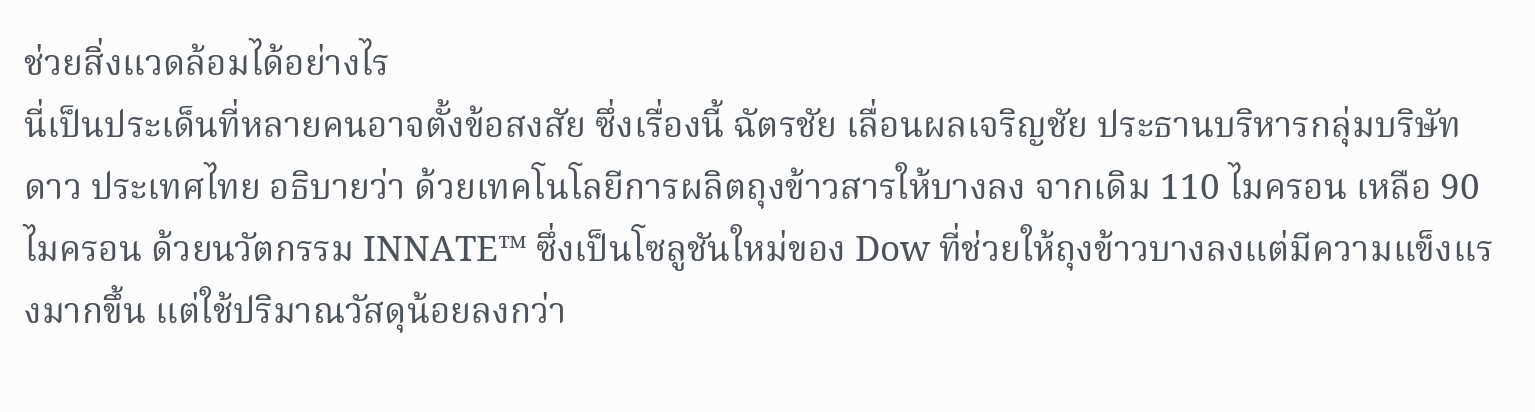ช่วยสิ่งแวดล้อมได้อย่างไร
นี่เป็นประเด็นที่หลายคนอาจตั้งข้อสงสัย ซึ่งเรื่องนี้ ฉัตรชัย เลื่อนผลเจริญชัย ประธานบริหารกลุ่มบริษัท ดาว ประเทศไทย อธิบายว่า ด้วยเทคโนโลยีการผลิตถุงข้าวสารให้บางลง จากเดิม 110 ไมครอน เหลือ 90 ไมครอน ด้วยนวัตกรรม INNATE™ ซึ่งเป็นโซลูชันใหม่ของ Dow ที่ช่วยให้ถุงข้าวบางลงแต่มีความแข็งแรงมากขึ้น แต่ใช้ปริมาณวัสดุน้อยลงกว่า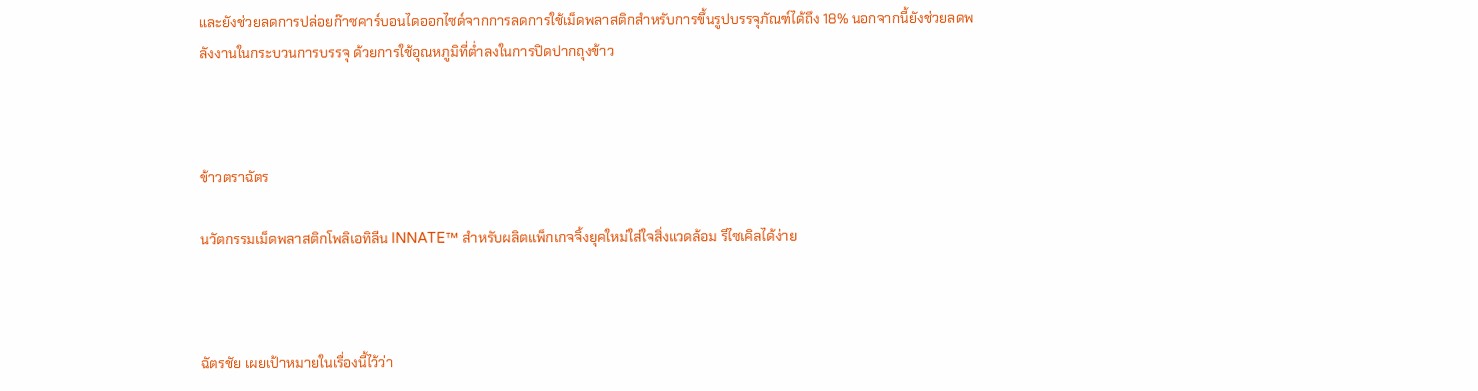และยังช่วยลดการปล่อยก๊าซคาร์บอนไดออกไซด์จากการลดการใช้เม็ดพลาสติกสำหรับการขึ้นรูปบรรจุภัณฑ์ได้ถึง 18% นอกจากนี้ยังช่วยลดพลังงานในกระบวนการบรรจุ ด้วยการใช้อุณหภูมิที่ต่ำลงในการปิดปากถุงข้าว



ข้าวตราฉัตร

นวัตกรรมเม็ดพลาสติกโพลิเอทิลีน INNATE™ สำหรับผลิตแพ็กเกจจิ้งยุคใหม่ใส่ใจสิ่งแวดล้อม รีไซเคิลได้ง่าย



ฉัตรชัย เผยเป้าหมายในเรื่องนี้ไว้ว่า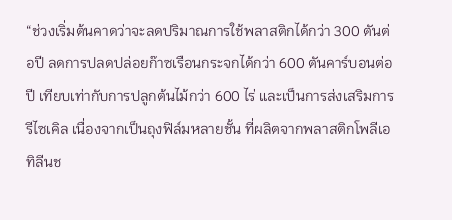“ช่วงเริ่มต้นคาดว่าจะลดปริมาณการใช้พลาสติกได้กว่า 300 ตันต่อปี ลดการปลดปล่อยก๊าซเรือนกระจกได้กว่า 600 ตันคาร์บอนต่อปี เทียบเท่ากับการปลูกต้นไม้กว่า 600 ไร่ และเป็นการส่งเสริมการรีไซเคิล เนื่องจากเป็นถุงฟิล์มหลายชั้น ที่ผลิตจากพลาสติกโพลีเอทิลีนช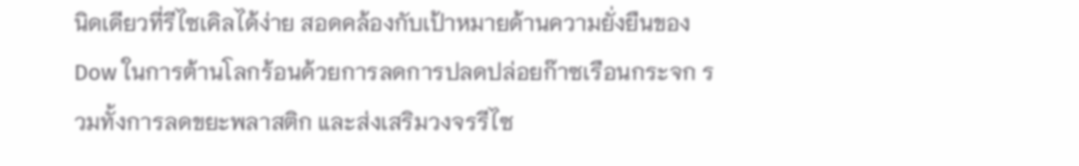นิดเดียวที่รีไซเคิลได้ง่าย สอดคล้องกับเป้าหมายด้านความยั่งยืนของ Dow ในการต้านโลกร้อนด้วยการลดการปลดปล่อยก๊าซเรือนกระจก รวมทั้งการลดขยะพลาสติก และส่งเสริมวงจรรีไซ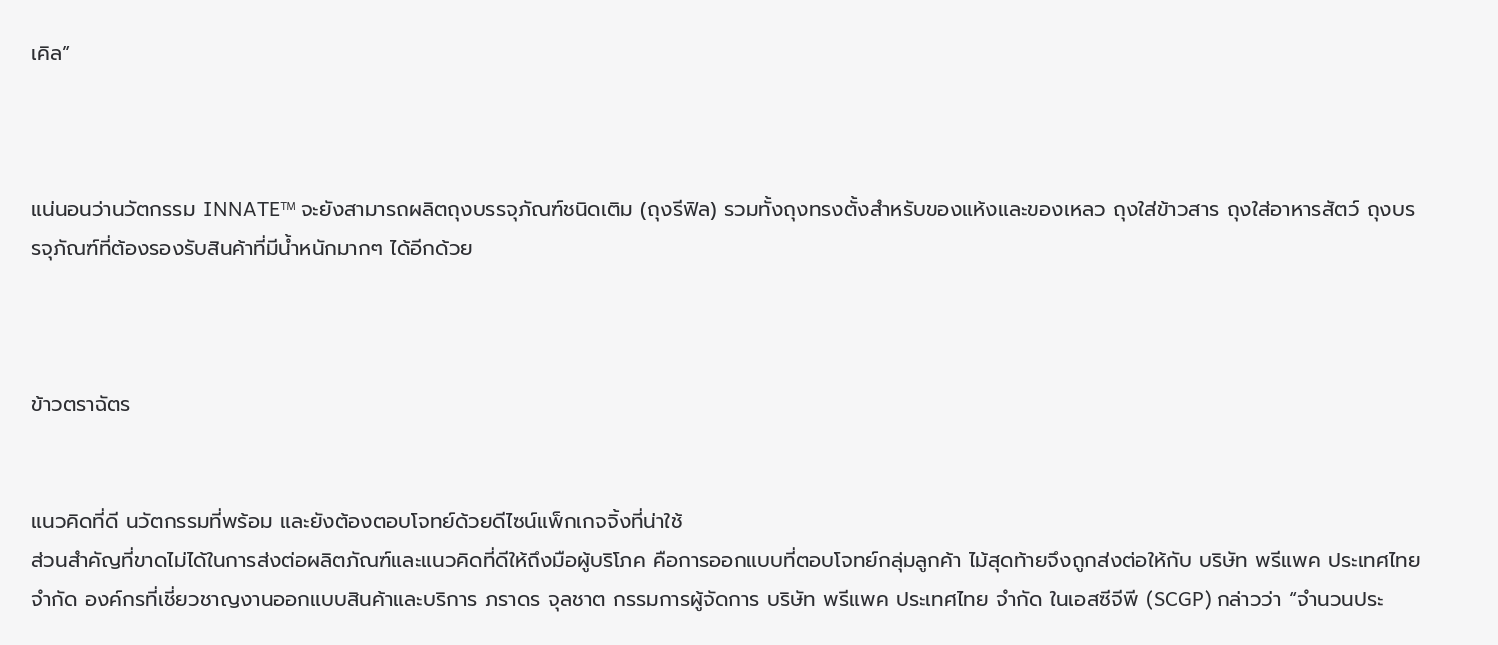เคิล”



แน่นอนว่านวัตกรรม INNATE™ จะยังสามารถผลิตถุงบรรจุภัณฑ์ชนิดเติม (ถุงรีฟิล) รวมทั้งถุงทรงตั้งสำหรับของแห้งและของเหลว ถุงใส่ข้าวสาร ถุงใส่อาหารสัตว์ ถุงบรรจุภัณฑ์ที่ต้องรองรับสินค้าที่มีน้ำหนักมากๆ ได้อีกด้วย



ข้าวตราฉัตร


แนวคิดที่ดี นวัตกรรมที่พร้อม และยังต้องตอบโจทย์ด้วยดีไซน์แพ็กเกจจิ้งที่น่าใช้
ส่วนสำคัญที่ขาดไม่ได้ในการส่งต่อผลิตภัณฑ์และแนวคิดที่ดีให้ถึงมือผู้บริโภค คือการออกแบบที่ตอบโจทย์กลุ่มลูกค้า ไม้สุดท้ายจึงถูกส่งต่อให้กับ บริษัท พรีแพค ประเทศไทย จำกัด องค์กรที่เชี่ยวชาญงานออกแบบสินค้าและบริการ ภราดร จุลชาต กรรมการผู้จัดการ บริษัท พรีแพค ประเทศไทย จำกัด ในเอสซีจีพี (SCGP) กล่าวว่า “จำนวนประ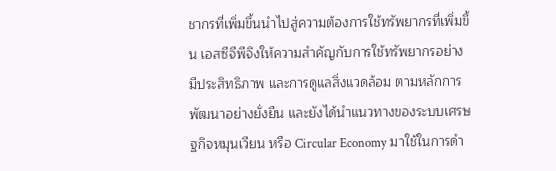ชากรที่เพิ่มขึ้นนำไปสู่ความต้องการใช้ทรัพยากรที่เพิ่มขึ้น เอสซีจีพีจึงให้ความสำคัญกับการใช้ทรัพยากรอย่างมีประสิทธิภาพ และการดูแลสิ่งแวดล้อม ตามหลักการพัฒนาอย่างยั่งยืน และยังได้นำแนวทางของระบบเศรษฐกิจหมุนเวียน หรือ Circular Economy มาใช้ในการดำ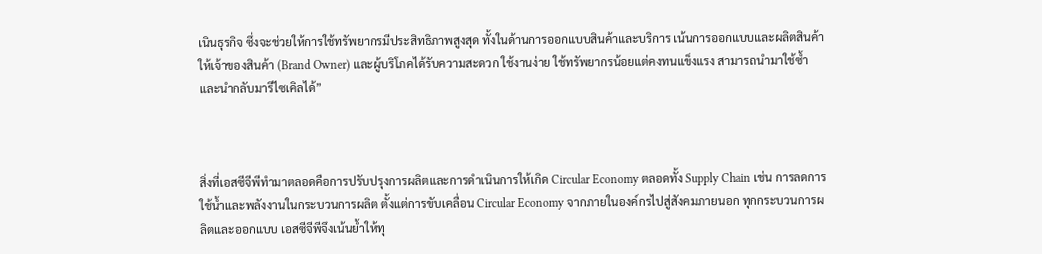เนินธุรกิจ ซึ่งจะช่วยให้การใช้ทรัพยากรมีประสิทธิภาพสูงสุด ทั้งในด้านการออกแบบสินค้าและบริการ เน้นการออกแบบและผลิตสินค้าให้เจ้าของสินค้า (Brand Owner) และผู้บริโภคได้รับความสะดวก ใช้งานง่าย ใช้ทรัพยากรน้อยแต่คงทนแข็งแรง สามารถนำมาใช้ซ้ำและนำกลับมารีไซเคิลได้”



สิ่งที่เอสซีจีพีทำมาตลอดคือการปรับปรุงการผลิตและการดำเนินการให้เกิด Circular Economy ตลอดทั้ง Supply Chain เช่น การลดการใช้น้ำและพลังงานในกระบวนการผลิต ตั้งแต่การขับเคลื่อน Circular Economy จากภายในองค์กรไปสู่สังคมภายนอก ทุกกระบวนการผลิตและออกแบบ เอสซีจีพีจึงเน้นย้ำให้ทุ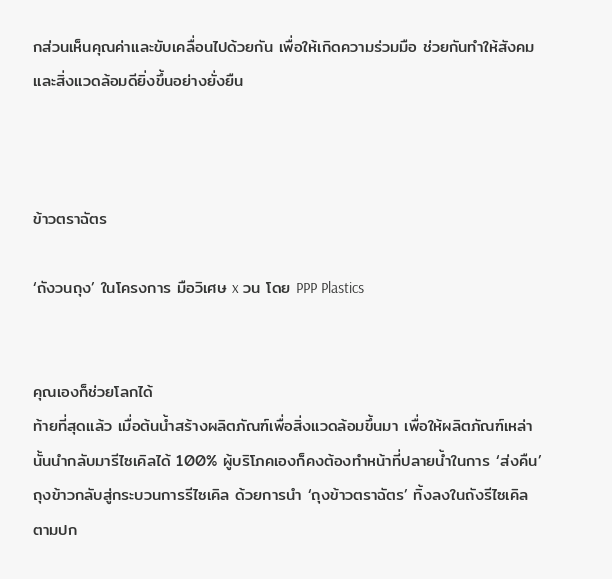กส่วนเห็นคุณค่าและขับเคลื่อนไปด้วยกัน เพื่อให้เกิดความร่วมมือ ช่วยกันทำให้สังคมและสิ่งแวดล้อมดียิ่งขึ้นอย่างยั่งยืน



ข้าวตราฉัตร

‘ถังวนถุง’ ในโครงการ มือวิเศษ x วน โดย PPP Plastics


คุณเองก็ช่วยโลกได้
ท้ายที่สุดแล้ว เมื่อต้นน้ำสร้างผลิตภัณฑ์เพื่อสิ่งแวดล้อมขึ้นมา เพื่อให้ผลิตภัณฑ์เหล่านั้นนำกลับมารีไซเคิลได้ 100% ผู้บริโภคเองก็คงต้องทำหน้าที่ปลายน้ำในการ ‘ส่งคืน’ ถุงข้าวกลับสู่กระบวนการรีไซเคิล ด้วยการนำ ‘ถุงข้าวตราฉัตร’ ทิ้งลงในถังรีไซเคิลตามปก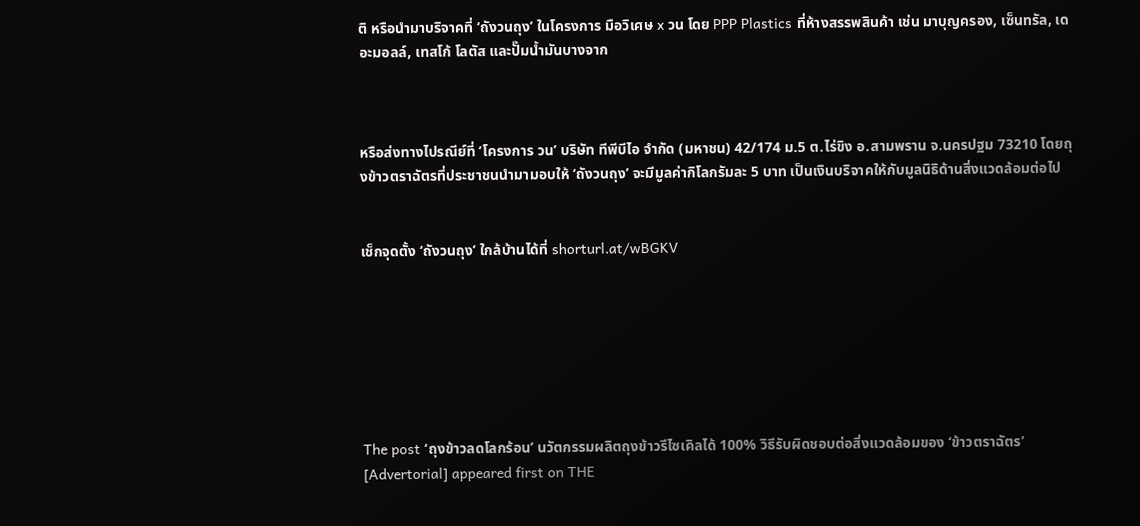ติ หรือนำมาบริจาคที่ ‘ถังวนถุง’ ในโครงการ มือวิเศษ x วน โดย PPP Plastics ที่ห้างสรรพสินค้า เช่น มาบุญครอง, เซ็นทรัล, เดอะมอลล์, เทสโก้ โลตัส และปั๊มน้ำมันบางจาก



หรือส่งทางไปรณีย์ที่ ‘โครงการ วน’ บริษัท ทีพีบีไอ จำกัด (มหาชน) 42/174 ม.5 ต.ไร่ขิง อ.สามพราน จ.นครปฐม 73210 โดยถุงข้าวตราฉัตรที่ประชาชนนำมามอบให้ ‘ถังวนถุง’ จะมีมูลค่ากิโลกรัมละ 5 บาท เป็นเงินบริจาคให้กับมูลนิธิด้านสิ่งแวดล้อมต่อไป


เช็กจุดตั้ง ‘ถังวนถุง’ ใกล้บ้านได้ที่ shorturl.at/wBGKV







The post ‘ถุงข้าวลดโลกร้อน’ นวัตกรรมผลิตถุงข้าวรีไซเคิลได้ 100% วิธีรับผิดชอบต่อสิ่งแวดล้อมของ ‘ข้าวตราฉัตร’ [Advertorial] appeared first on THE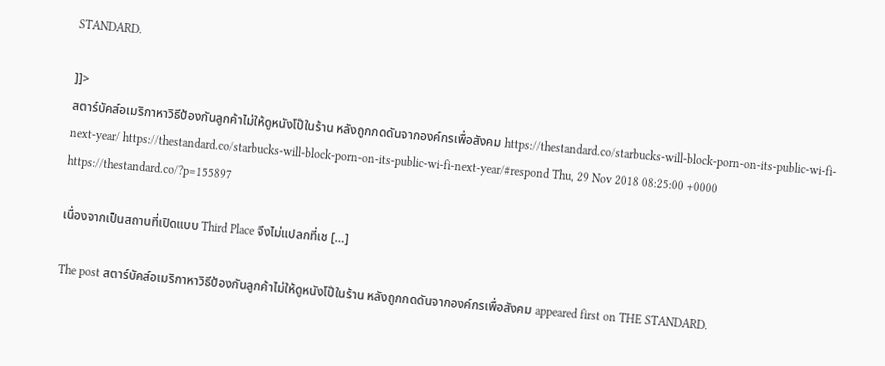STANDARD.

]]>
สตาร์บัคส์อเมริกาหาวิธีป้องกันลูกค้าไม่ให้ดูหนังโป๊ในร้าน หลังถูกกดดันจากองค์กรเพื่อสังคม https://thestandard.co/starbucks-will-block-porn-on-its-public-wi-fi-next-year/ https://thestandard.co/starbucks-will-block-porn-on-its-public-wi-fi-next-year/#respond Thu, 29 Nov 2018 08:25:00 +0000 https://thestandard.co/?p=155897

เนื่องจากเป็นสถานที่เปิดแบบ Third Place จึงไม่แปลกที่เช […]

The post สตาร์บัคส์อเมริกาหาวิธีป้องกันลูกค้าไม่ให้ดูหนังโป๊ในร้าน หลังถูกกดดันจากองค์กรเพื่อสังคม appeared first on THE STANDARD.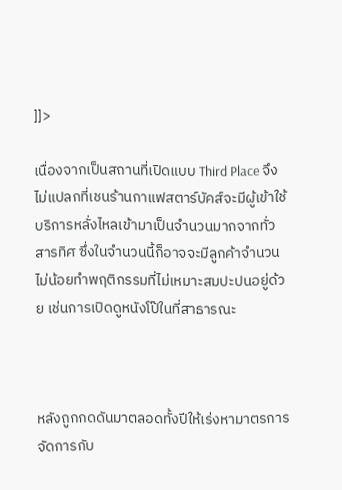]]>

เนื่องจากเป็นสถานที่เปิดแบบ Third Place จึงไม่แปลกที่เชนร้านกาแฟสตาร์บัคส์จะมีผู้เข้าใช้บริการหลั่งไหลเข้ามาเป็นจำนวนมากจากทั่วสารทิศ ซึ่งในจำนวนนี้ก็อาจจะมีลูกค้าจำนวนไม่น้อยทำพฤติกรรมที่ไม่เหมาะสมปะปนอยู่ด้วย เช่นการเปิดดูหนังโป๊ในที่สาธารณะ



หลังถูกกดดันมาตลอดทั้งปีให้เร่งหามาตรการจัดการกับ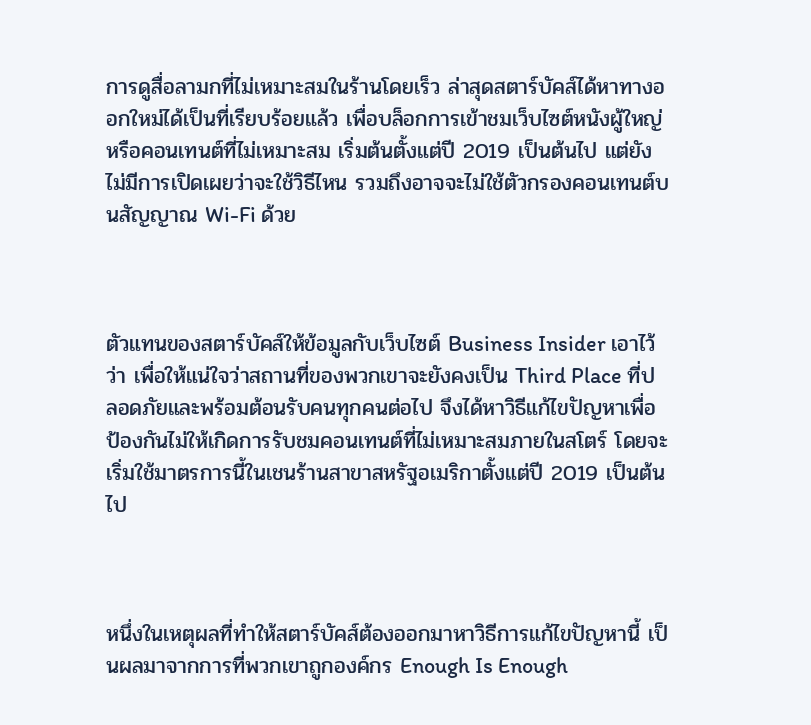การดูสื่อลามกที่ไม่เหมาะสมในร้านโดยเร็ว ล่าสุดสตาร์บัคส์ได้หาทางออกใหม่ได้เป็นที่เรียบร้อยแล้ว เพื่อบล็อกการเข้าชมเว็บไซต์หนังผู้ใหญ่ หรือคอนเทนต์ที่ไม่เหมาะสม เริ่มต้นตั้งแต่ปี 2019 เป็นต้นไป แต่ยังไม่มีการเปิดเผยว่าจะใช้วิธีไหน รวมถึงอาจจะไม่ใช้ตัวกรองคอนเทนต์บนสัญญาณ Wi-Fi ด้วย



ตัวแทนของสตาร์บัคส์ให้ข้อมูลกับเว็บไซต์ Business Insider เอาไว้ว่า เพื่อให้แน่ใจว่าสถานที่ของพวกเขาจะยังคงเป็น Third Place ที่ปลอดภัยและพร้อมต้อนรับคนทุกคนต่อไป จึงได้หาวิธีแก้ไขปัญหาเพื่อป้องกันไม่ให้เกิดการรับชมคอนเทนต์ที่ไม่เหมาะสมภายในสโตร์ โดยจะเริ่มใช้มาตรการนี้ในเชนร้านสาขาสหรัฐอเมริกาตั้งแต่ปี 2019 เป็นต้นไป



หนึ่งในเหตุผลที่ทำให้สตาร์บัคส์ต้องออกมาหาวิธีการแก้ไขปัญหานี้ เป็นผลมาจากการที่พวกเขาถูกองค์กร Enough Is Enough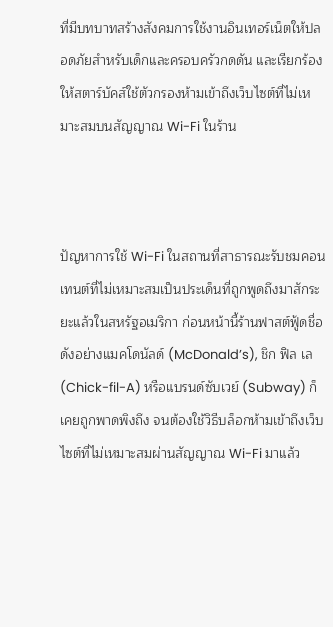ที่มีบทบาทสร้างสังคมการใช้งานอินเทอร์เน็ตให้ปลอดภัยสำหรับเด็กและครอบครัวกดดัน และเรียกร้องให้สตาร์บัคส์ใช้ตัวกรองห้ามเข้าถึงเว็บไซต์ที่ไม่เหมาะสมบนสัญญาณ Wi-Fi ในร้าน



ปัญหาการใช้ Wi-Fi ในสถานที่สาธารณะรับชมคอนเทนต์ที่ไม่เหมาะสมเป็นประเด็นที่ถูกพูดถึงมาสักระยะแล้วในสหรัฐอเมริกา ก่อนหน้านี้ร้านฟาสต์ฟู้ดชื่อดังอย่างแมคโดนัลด์ (McDonald’s), ชิก ฟิล เล (Chick-fil-A) หรือแบรนด์ซับเวย์ (Subway) ก็เคยถูกพาดพิงถึง จนต้องใช้วิธีบล็อกห้ามเข้าถึงเว็บไซต์ที่ไม่เหมาะสมผ่านสัญญาณ Wi-Fi มาแล้ว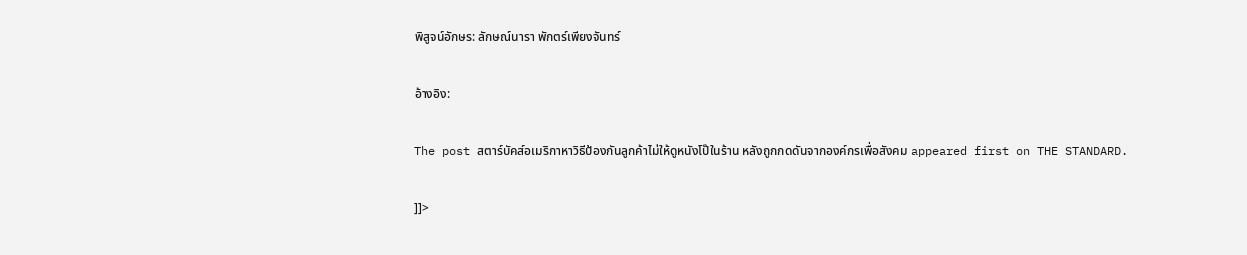พิสูจน์อักษร: ลักษณ์นารา พักตร์เพียงจันทร์

อ้างอิง:

The post สตาร์บัคส์อเมริกาหาวิธีป้องกันลูกค้าไม่ให้ดูหนังโป๊ในร้าน หลังถูกกดดันจากองค์กรเพื่อสังคม appeared first on THE STANDARD.

]]>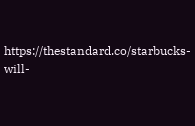https://thestandard.co/starbucks-will-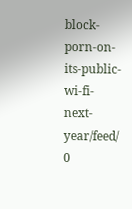block-porn-on-its-public-wi-fi-next-year/feed/ 0